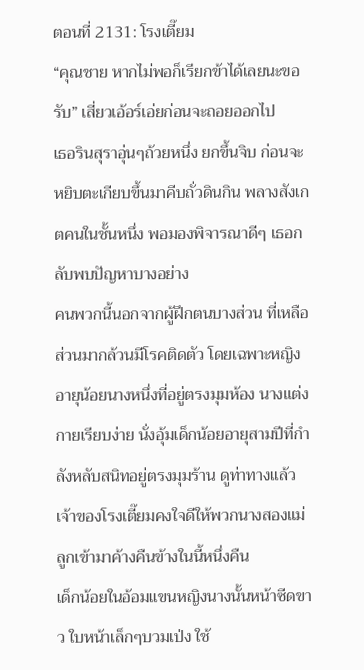ตอนที่ 2131: โรงเตี๊ยม
“คุณชาย หากไม่พอก็เรียกข้าได้เลยนะขอรับ” เสี่ยวเอ้อร์เอ่ยก่อนจะถอยออกไป
เธอรินสุราอุ่นๆถ้วยหนึ่ง ยกขึ้นจิบ ก่อนจะหยิบตะเกียบขึ้นมาคีบถั่วดินกิน พลางสังเกตคนในชั้นหนึ่ง พอมองพิจารณาดีๆ เธอกลับพบปัญหาบางอย่าง
คนพวกนี้นอกจากผู้ฝึกตนบางส่วน ที่เหลือส่วนมากล้วนมีโรคติดตัว โดยเฉพาะหญิงอายุน้อยนางหนึ่งที่อยู่ตรงมุมห้อง นางแต่งกายเรียบง่าย นั่งอุ้มเด็กน้อยอายุสามปีที่กำลังหลับสนิทอยู่ตรงมุมร้าน ดูท่าทางแล้วเจ้าของโรงเตี๊ยมคงใจดีให้พวกนางสองแม่ลูกเข้ามาค้างคืนข้างในนี้หนึ่งคืน
เด็กน้อยในอ้อมแขนหญิงนางนั้นหน้าซีดขาว ใบหน้าเล็กๆบวมเป่ง ใช้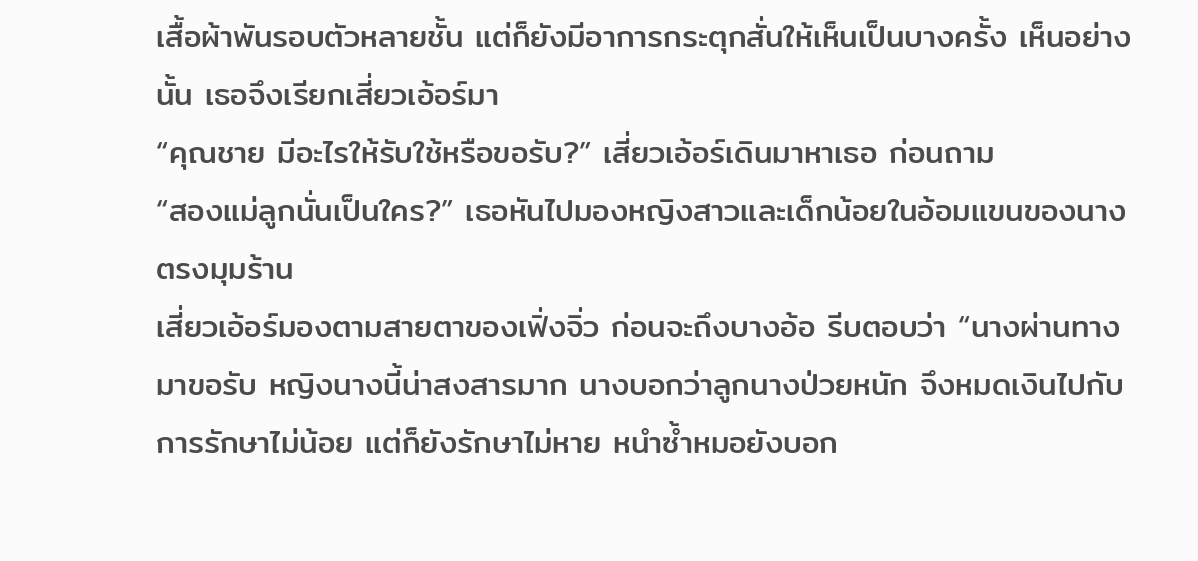เสื้อผ้าพันรอบตัวหลายชั้น แต่ก็ยังมีอาการกระตุกสั่นให้เห็นเป็นบางครั้ง เห็นอย่างนั้น เธอจึงเรียกเสี่ยวเอ้อร์มา
“คุณชาย มีอะไรให้รับใช้หรือขอรับ?” เสี่ยวเอ้อร์เดินมาหาเธอ ก่อนถาม
“สองแม่ลูกนั่นเป็นใคร?” เธอหันไปมองหญิงสาวและเด็กน้อยในอ้อมแขนของนางตรงมุมร้าน
เสี่ยวเอ้อร์มองตามสายตาของเฟิ่งจิ่ว ก่อนจะถึงบางอ้อ รีบตอบว่า “นางผ่านทางมาขอรับ หญิงนางนี้น่าสงสารมาก นางบอกว่าลูกนางป่วยหนัก จึงหมดเงินไปกับการรักษาไม่น้อย แต่ก็ยังรักษาไม่หาย หนำซ้ำหมอยังบอก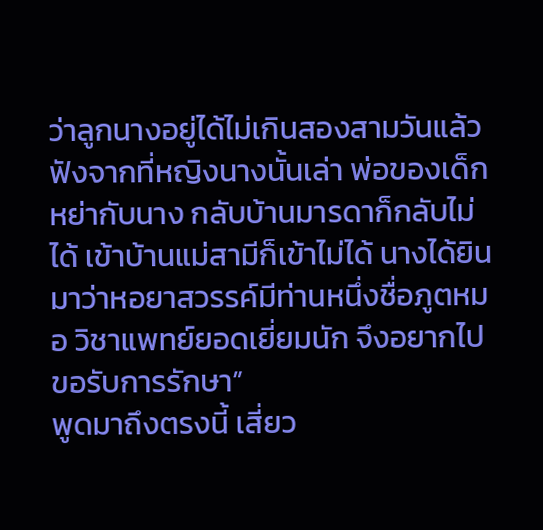ว่าลูกนางอยู่ได้ไม่เกินสองสามวันแล้ว
ฟังจากที่หญิงนางนั้นเล่า พ่อของเด็กหย่ากับนาง กลับบ้านมารดาก็กลับไม่ได้ เข้าบ้านแม่สามีก็เข้าไม่ได้ นางได้ยินมาว่าหอยาสวรรค์มีท่านหนึ่งชื่อภูตหมอ วิชาแพทย์ยอดเยี่ยมนัก จึงอยากไปขอรับการรักษา”
พูดมาถึงตรงนี้ เสี่ยว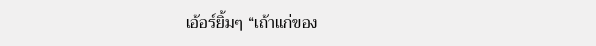เอ้อร์ยิ้มๆ “เถ้าแก่ของ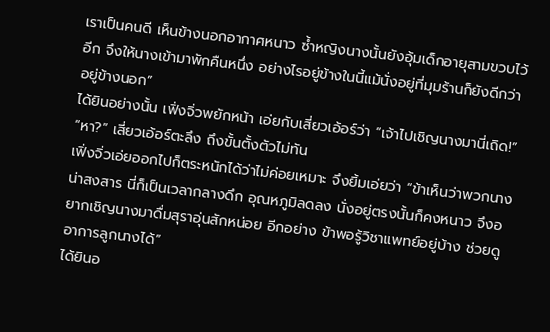เราเป็นคนดี เห็นข้างนอกอากาศหนาว ซ้ำหญิงนางนั้นยังอุ้มเด็กอายุสามขวบไว้อีก จึงให้นางเข้ามาพักคืนหนึ่ง อย่างไรอยู่ข้างในนี้แม้นั่งอยู่ที่มุมร้านก็ยังดีกว่าอยู่ข้างนอก”
ได้ยินอย่างนั้น เฟิ่งจิ่วพยักหน้า เอ่ยกับเสี่ยวเอ้อร์ว่า “เจ้าไปเชิญนางมานี่เถิด!”
“หา?” เสี่ยวเอ้อร์ตะลึง ถึงขั้นตั้งตัวไม่ทัน
เฟิ่งจิ่วเอ่ยออกไปก็ตระหนักได้ว่าไม่ค่อยเหมาะ จึงยิ้มเอ่ยว่า “ข้าเห็นว่าพวกนางน่าสงสาร นี่ก็เป็นเวลากลางดึก อุณหภูมิลดลง นั่งอยู่ตรงนั้นก็คงหนาว จึงอยากเชิญนางมาดื่มสุราอุ่นสักหน่อย อีกอย่าง ข้าพอรู้วิชาแพทย์อยู่บ้าง ช่วยดูอาการลูกนางได้”
ได้ยินอ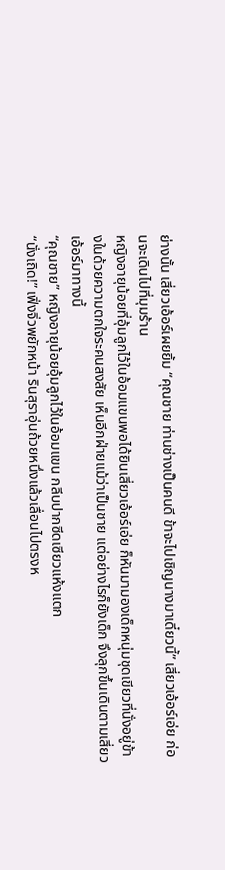ย่างนั้น เสี่ยวเอ้อร์เผยยิ้ม “คุณชาย ท่านช่างเป็นคนดี ข้าจะไปเชิญนางมาเดี๋ยวนี้” เสี่ยวเอ้อร์เอ่ย ก่อนจะเดินไปที่มุมร้าน
หญิงอายุน้อยที่อุ้มลูกไว้ในอ้อมแขนพอได้ยินเสี่ยวเอ้อร์เอ่ย ก็หันมามองเด็กหนุ่มชุดเขียวที่นั่งอยู่ข้างในด้วยความตกใจระคนสงสัย เห็นอีกฝ่ายแม้ว่าเป็นชาย แต่อย่างไรก็ยังเด็ก จึงลุกขึ้นเดินตามเสี่ยวเอ้อร์มาทางนี้
“คุณชาย” หญิงอายุน้อยอุ้มลูกไว้ในอ้อมแขน กลีบปากซีดเซียวแห้งแตก
“นั่งเถิด!” เฟิ่งจิ่วพยักหน้า รินสุราอุ่นถ้วยหนึ่งแล้วเลื่อนไปตรงห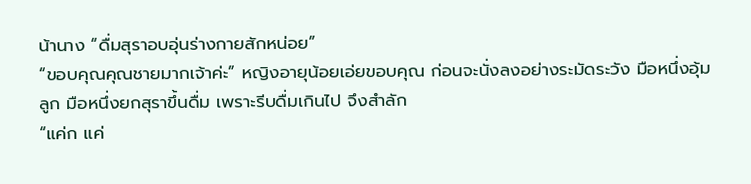น้านาง “ดื่มสุราอบอุ่นร่างกายสักหน่อย”
“ขอบคุณคุณชายมากเจ้าค่ะ” หญิงอายุน้อยเอ่ยขอบคุณ ก่อนจะนั่งลงอย่างระมัดระวัง มือหนึ่งอุ้มลูก มือหนึ่งยกสุราขึ้นดื่ม เพราะรีบดื่มเกินไป จึงสำลัก
“แค่ก แค่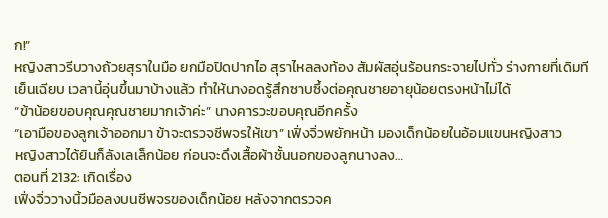ก!”
หญิงสาวรีบวางถ้วยสุราในมือ ยกมือปิดปากไอ สุราไหลลงท้อง สัมผัสอุ่นร้อนกระจายไปทั่ว ร่างกายที่เดิมทีเย็นเฉียบ เวลานี้อุ่นขึ้นมาบ้างแล้ว ทำให้นางอดรู้สึกซาบซึ้งต่อคุณชายอายุน้อยตรงหน้าไม่ได้
“ข้าน้อยขอบคุณคุณชายมากเจ้าค่ะ” นางคารวะขอบคุณอีกครั้ง
“เอามือของลูกเจ้าออกมา ข้าจะตรวจชีพจรให้เขา” เฟิ่งจิ่วพยักหน้า มองเด็กน้อยในอ้อมแขนหญิงสาว
หญิงสาวได้ยินก็ลังเลเล็กน้อย ก่อนจะดึงเสื้อผ้าชั้นนอกของลูกนางลง…
ตอนที่ 2132: เกิดเรื่อง
เฟิ่งจิ่ววางนิ้วมือลงบนชีพจรของเด็กน้อย หลังจากตรวจค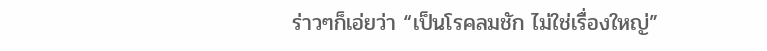ร่าวๆก็เอ่ยว่า “เป็นโรคลมชัก ไม่ใช่เรื่องใหญ่”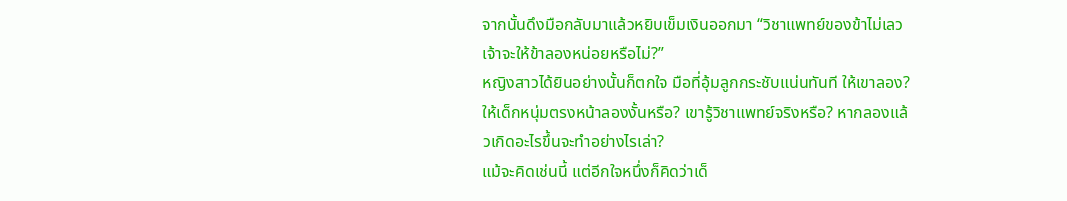จากนั้นดึงมือกลับมาแล้วหยิบเข็มเงินออกมา “วิชาแพทย์ของข้าไม่เลว เจ้าจะให้ข้าลองหน่อยหรือไม่?”
หญิงสาวได้ยินอย่างนั้นก็ตกใจ มือที่อุ้มลูกกระชับแน่นทันที ให้เขาลอง? ให้เด็กหนุ่มตรงหน้าลองงั้นหรือ? เขารู้วิชาแพทย์จริงหรือ? หากลองแล้วเกิดอะไรขึ้นจะทำอย่างไรเล่า?
แม้จะคิดเช่นนี้ แต่อีกใจหนึ่งก็คิดว่าเด็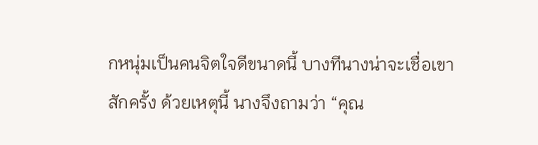กหนุ่มเป็นคนจิตใจดีขนาดนี้ บางทีนางน่าจะเชื่อเขาสักครั้ง ด้วยเหตุนี้ นางจึงถามว่า “คุณ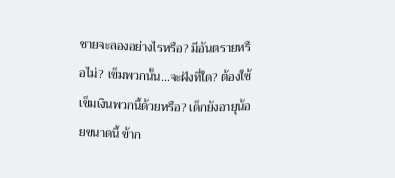ชายจะลองอย่างไรหรือ? มีอันตรายหรือไม่? เข็มพวกนั้น…จะฝังที่ใด? ต้องใช้เข็มเงินพวกนี้ด้วยหรือ? เด็กยังอายุน้อยขนาดนี้ ข้าก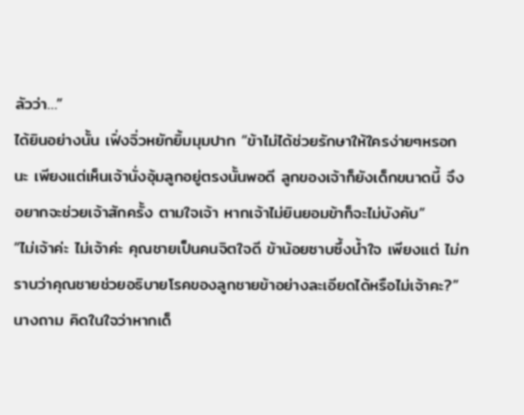ลัวว่า…”
ได้ยินอย่างนั้น เฟิ่งจิ่วหยักยิ้มมุมปาก “ข้าไม่ได้ช่วยรักษาให้ใครง่ายๆหรอกนะ เพียงแต่เห็นเจ้านั่งอุ้มลูกอยู่ตรงนั้นพอดี ลูกของเจ้าก็ยังเด็กขนาดนี้ จึงอยากจะช่วยเจ้าสักครั้ง ตามใจเจ้า หากเจ้าไม่ยินยอมข้าก็จะไม่บังคับ”
“ไม่เจ้าค่ะ ไม่เจ้าค่ะ คุณชายเป็นคนจิตใจดี ข้าน้อยซาบซึ้งน้ำใจ เพียงแต่ ไม่ทราบว่าคุณชายช่วยอธิบายโรคของลูกชายข้าอย่างละเอียดได้หรือไม่เจ้าคะ?” นางถาม คิดในใจว่าหากเด็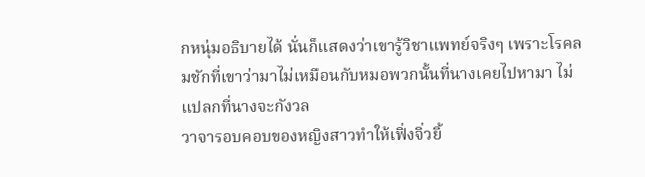กหนุ่มอธิบายได้ นั่นก็แสดงว่าเขารู้วิชาแพทย์จริงๆ เพราะโรคลมชักที่เขาว่ามาไม่เหมือนกับหมอพวกนั้นที่นางเคยไปหามา ไม่แปลกที่นางจะกังวล
วาจารอบคอบของหญิงสาวทำให้เฟิ่งจิ่วยิ้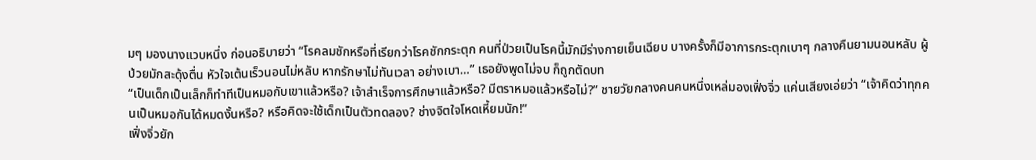มๆ มองนางแวบหนึ่ง ก่อนอธิบายว่า “โรคลมชักหรือที่เรียกว่าโรคชักกระตุก คนที่ป่วยเป็นโรคนี้มักมีร่างกายเย็นเฉียบ บางครั้งก็มีอาการกระตุกเบาๆ กลางคืนยามนอนหลับ ผู้ป่วยมักสะดุ้งตื่น หัวใจเต้นเร็วนอนไม่หลับ หากรักษาไม่ทันเวลา อย่างเบา…” เธอยังพูดไม่จบ ก็ถูกตัดบท
“เป็นเด็กเป็นเล็กก็ทำทีเป็นหมอกับเขาแล้วหรือ? เจ้าสำเร็จการศึกษาแล้วหรือ? มีตราหมอแล้วหรือไม่?” ชายวัยกลางคนคนหนึ่งเหล่มองเฟิ่งจิ่ว แค่นเสียงเอ่ยว่า “เจ้าคิดว่าทุกคนเป็นหมอกันได้หมดงั้นหรือ? หรือคิดจะใช้เด็กเป็นตัวทดลอง? ช่างจิตใจโหดเหี้ยมนัก!”
เฟิ่งจิ่วยัก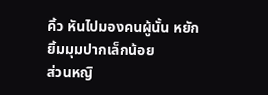คิ้ว หันไปมองคนผู้นั้น หยักยิ้มมุมปากเล็กน้อย
ส่วนหญิ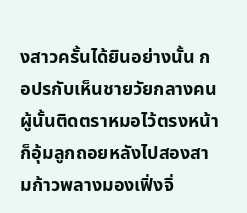งสาวครั้นได้ยินอย่างนั้น กอปรกับเห็นชายวัยกลางคนผู้นั้นติดตราหมอไว้ตรงหน้า ก็อุ้มลูกถอยหลังไปสองสามก้าวพลางมองเฟิ่งจิ่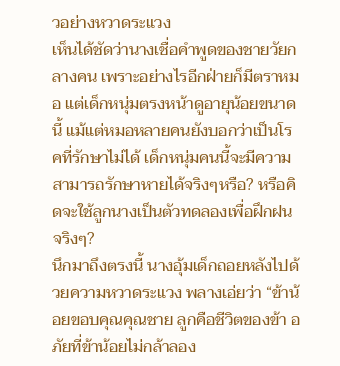วอย่างหวาดระแวง
เห็นได้ชัดว่านางเชื่อคำพูดของชายวัยกลางคน เพราะอย่างไรอีกฝ่ายก็มีตราหมอ แต่เด็กหนุ่มตรงหน้าดูอายุน้อยขนาดนี้ แม้แต่หมอหลายคนยังบอกว่าเป็นโรคที่รักษาไม่ได้ เด็กหนุ่มคนนี้จะมีความสามารถรักษาหายได้จริงๆหรือ? หรือคิดจะใช้ลูกนางเป็นตัวทดลองเพื่อฝึกฝนจริงๆ?
นึกมาถึงตรงนี้ นางอุ้มเด็กถอยหลังไปด้วยความหวาดระแวง พลางเอ่ยว่า “ข้าน้อยขอบคุณคุณชาย ลูกคือชีวิตของข้า อภัยที่ข้าน้อยไม่กล้าลอง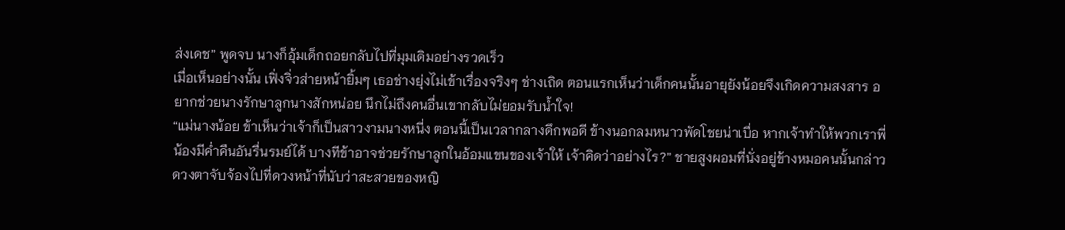ส่งเดช” พูดจบ นางก็อุ้มเด็กถอยกลับไปที่มุมเดิมอย่างรวดเร็ว
เมื่อเห็นอย่างนั้น เฟิ่งจิ่วส่ายหน้ายิ้มๆ เธอช่างยุ่งไม่เข้าเรื่องจริงๆ ช่างเถิด ตอนแรกเห็นว่าเด็กคนนั้นอายุยังน้อยจึงเกิดความสงสาร อยากช่วยนางรักษาลูกนางสักหน่อย นึกไม่ถึงคนอื่นเขากลับไม่ยอมรับน้ำใจ!
“แม่นางน้อย ข้าเห็นว่าเจ้าก็เป็นสาวงามนางหนี่ง ตอนนี้เป็นเวลากลางดึกพอดี ข้างนอกลมหนาวพัดโชยน่าเบื่อ หากเจ้าทำให้พวกเราพี่น้องมีค่ำคืนอันรื่นรมย์ได้ บางทีข้าอาจช่วยรักษาลูกในอ้อมแขนของเจ้าให้ เจ้าคิดว่าอย่างไร?” ชายสูงผอมที่นั่งอยู่ข้างหมอคนนั้นกล่าว ดวงตาจับจ้องไปที่ดวงหน้าที่นับว่าสะสวยของหญิ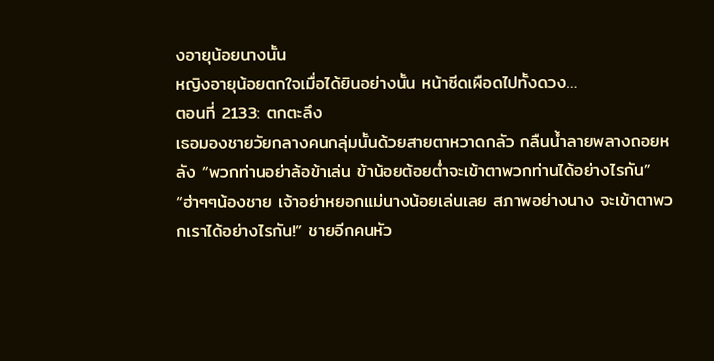งอายุน้อยนางนั้น
หญิงอายุน้อยตกใจเมื่อได้ยินอย่างนั้น หน้าซีดเผือดไปทั้งดวง…
ตอนที่ 2133: ตกตะลึง
เธอมองชายวัยกลางคนกลุ่มนั้นด้วยสายตาหวาดกลัว กลืนน้ำลายพลางถอยหลัง “พวกท่านอย่าล้อข้าเล่น ข้าน้อยต้อยต่ำจะเข้าตาพวกท่านได้อย่างไรกัน”
“ฮ่าๆๆน้องชาย เจ้าอย่าหยอกแม่นางน้อยเล่นเลย สภาพอย่างนาง จะเข้าตาพวกเราได้อย่างไรกัน!” ชายอีกคนหัว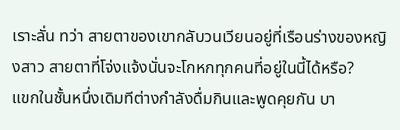เราะลั่น ทว่า สายตาของเขากลับวนเวียนอยู่ที่เรือนร่างของหญิงสาว สายตาที่โจ่งแจ้งนั่นจะโกหกทุกคนที่อยู่ในนี้ได้หรือ?
แขกในชั้นหนึ่งเดิมทีต่างกำลังดื่มกินและพูดคุยกัน บา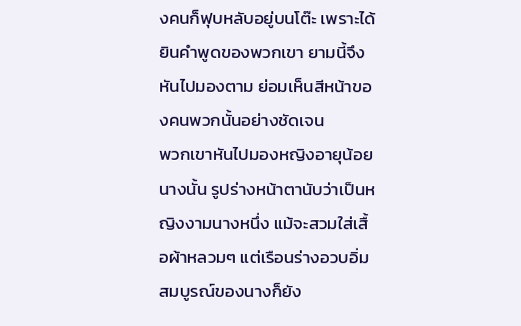งคนก็ฟุบหลับอยู่บนโต๊ะ เพราะได้ยินคำพูดของพวกเขา ยามนี้จึงหันไปมองตาม ย่อมเห็นสีหน้าของคนพวกนั้นอย่างชัดเจน
พวกเขาหันไปมองหญิงอายุน้อยนางนั้น รูปร่างหน้าตานับว่าเป็นหญิงงามนางหนึ่ง แม้จะสวมใส่เสื้อผ้าหลวมๆ แต่เรือนร่างอวบอิ่มสมบูรณ์ของนางก็ยัง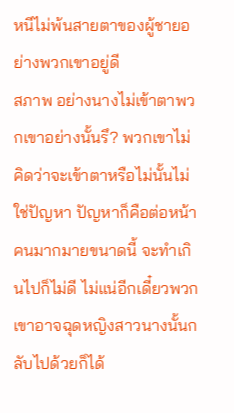หนีไม่พ้นสายตาของผู้ชายอย่างพวกเขาอยู่ดี
สภาพ อย่างนางไม่เข้าตาพวกเขาอย่างนั้นรึ? พวกเขาไม่คิดว่าจะเข้าตาหรือไม่นั้นไม่ใช่ปัญหา ปัญหาก็คือต่อหน้าคนมากมายขนาดนี้ จะทำเกินไปก็ไม่ดี ไม่แน่อีกเดี๋ยวพวกเขาอาจฉุดหญิงสาวนางนั้นกลับไปด้วยก็ได้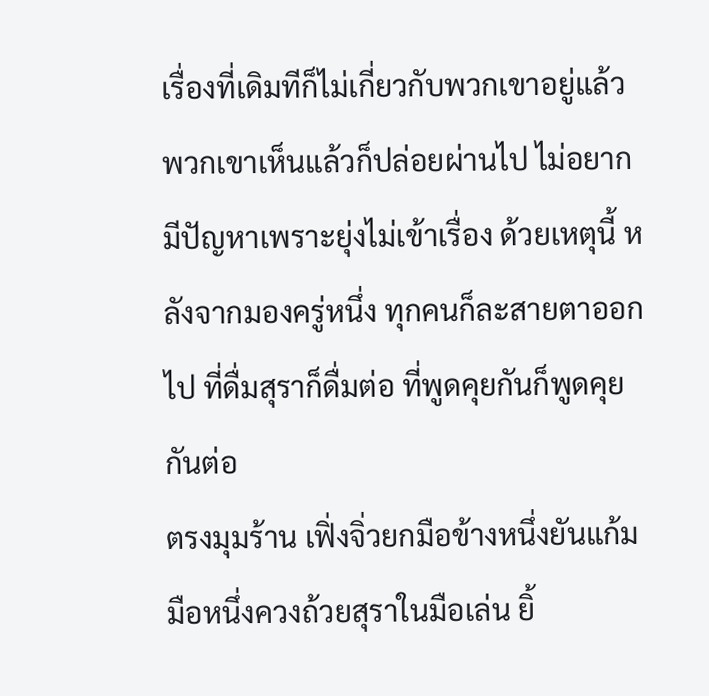เรื่องที่เดิมทีก็ไม่เกี่ยวกับพวกเขาอยู่แล้ว พวกเขาเห็นแล้วก็ปล่อยผ่านไป ไม่อยากมีปัญหาเพราะยุ่งไม่เข้าเรื่อง ด้วยเหตุนี้ หลังจากมองครู่หนึ่ง ทุกคนก็ละสายตาออกไป ที่ดื่มสุราก็ดื่มต่อ ที่พูดคุยกันก็พูดคุยกันต่อ
ตรงมุมร้าน เฟิ่งจิ่วยกมือข้างหนึ่งยันแก้ม มือหนึ่งควงถ้วยสุราในมือเล่น ยิ้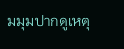มมุมปากดูเหตุ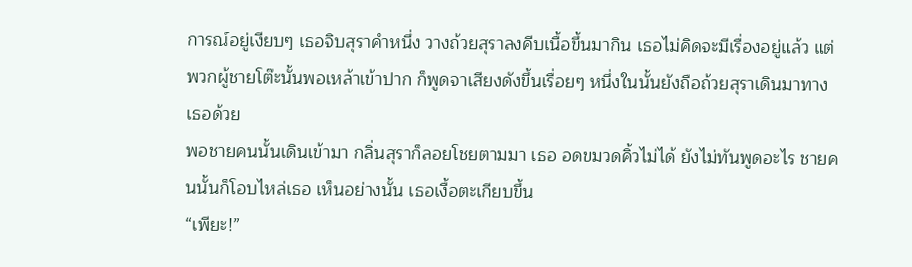การณ์อยู่เงียบๆ เธอจิบสุราคำหนึ่ง วางถ้วยสุราลงคีบเนื้อขึ้นมากิน เธอไม่คิดจะมีเรื่องอยู่แล้ว แต่พวกผู้ชายโต๊ะนั้นพอเหล้าเข้าปาก ก็พูดจาเสียงดังขึ้นเรื่อยๆ หนึ่งในนั้นยังถือถ้วยสุราเดินมาทางเธอด้วย
พอชายคนนั้นเดินเข้ามา กลิ่นสุราก็ลอยโชยตามมา เธอ อดขมวดคิ้วไม่ได้ ยังไม่ทันพูดอะไร ชายคนนั้นก็โอบไหล่เธอ เห็นอย่างนั้น เธอเงื้อตะเกียบขึ้น
“เพียะ!”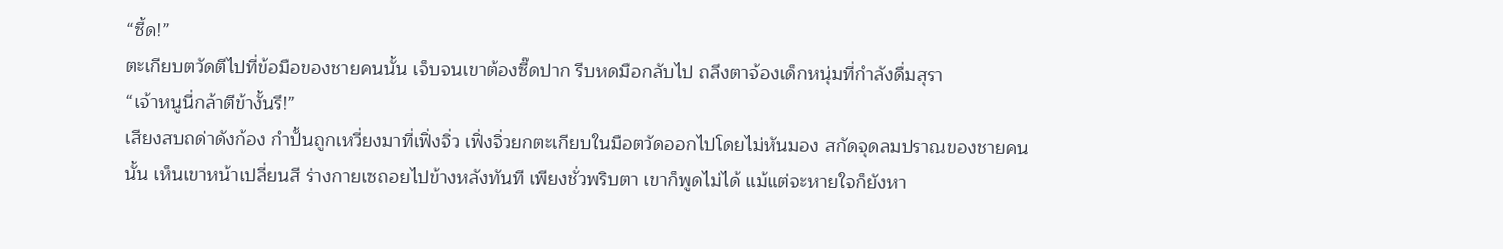“ซี้ด!”
ตะเกียบตวัดตีไปที่ข้อมือของชายคนนั้น เจ็บจนเขาต้องซี๊ดปาก รีบหดมือกลับไป ถลึงตาจ้องเด็กหนุ่มที่กำลังดื่มสุรา
“เจ้าหนูนี่กล้าตีข้างั้นรึ!”
เสียงสบถด่าดังก้อง กำปั้นถูกเหวี่ยงมาที่เฟิ่งจิ่ว เฟิ่งจิ่วยกตะเกียบในมือตวัดออกไปโดยไม่หันมอง สกัดจุดลมปราณของชายคนนั้น เห็นเขาหน้าเปลี่ยนสี ร่างกายเซถอยไปข้างหลังทันที เพียงชั่วพริบตา เขาก็พูดไม่ได้ แม้แต่จะหายใจก็ยังหา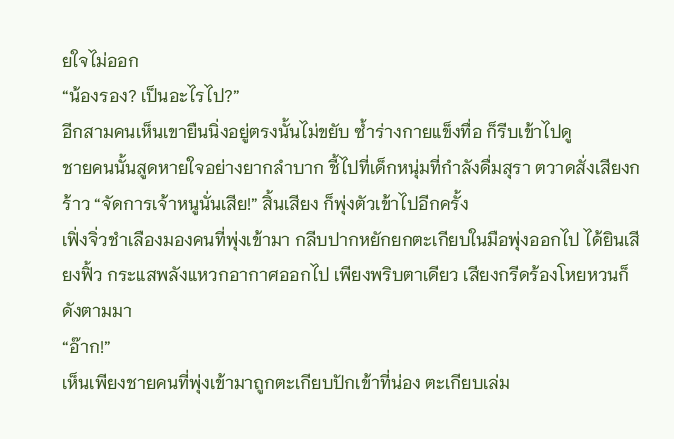ยใจไม่ออก
“น้องรอง? เป็นอะไรไป?”
อีกสามคนเห็นเขายืนนิ่งอยู่ตรงนั้นไม่ขยับ ซ้ำร่างกายแข็งทื่อ ก็รีบเข้าไปดู
ชายคนนั้นสูดหายใจอย่างยากลำบาก ชี้ไปที่เด็กหนุ่มที่กำลังดื่มสุรา ตวาดสั่งเสียงกร้าว “จัดการเจ้าหนูนั่นเสีย!” สิ้นเสียง ก็พุ่งตัวเข้าไปอีกครั้ง
เฟิ่งจิ่วชำเลืองมองคนที่พุ่งเข้ามา กลีบปากหยักยกตะเกียบในมือพุ่งออกไป ได้ยินเสียงฟิ้ว กระแสพลังแหวกอากาศออกไป เพียงพริบตาเดียว เสียงกรีดร้องโหยหวนก็ดังตามมา
“อ๊าก!”
เห็นเพียงชายคนที่พุ่งเข้ามาถูกตะเกียบปักเข้าที่น่อง ตะเกียบเล่ม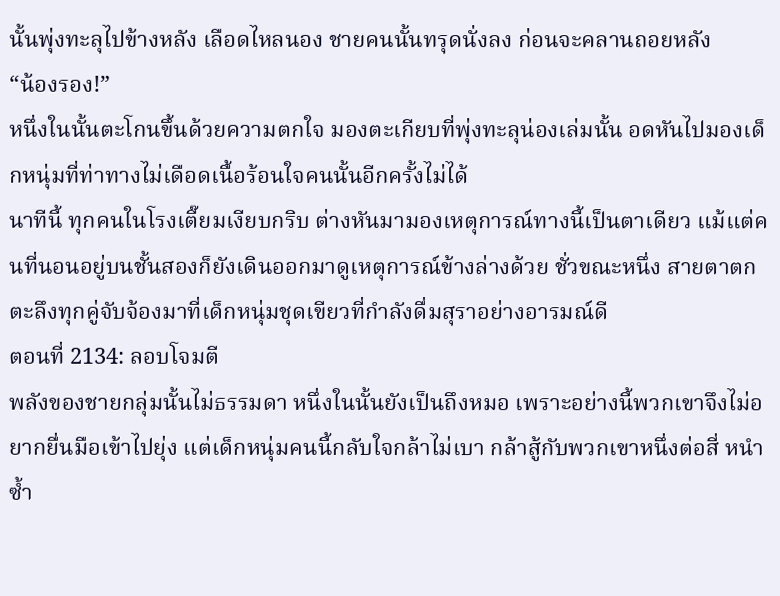นั้นพุ่งทะลุไปข้างหลัง เลือดไหลนอง ชายคนนั้นทรุดนั่งลง ก่อนจะคลานถอยหลัง
“น้องรอง!”
หนึ่งในนั้นตะโกนขึ้นด้วยความตกใจ มองตะเกียบที่พุ่งทะลุน่องเล่มนั้น อดหันไปมองเด็กหนุ่มที่ท่าทางไม่เดือดเนื้อร้อนใจคนนั้นอีกครั้งไม่ได้
นาทีนี้ ทุกคนในโรงเตี๊ยมเงียบกริบ ต่างหันมามองเหตุการณ์ทางนี้เป็นตาเดียว แม้แต่คนที่นอนอยู่บนชั้นสองก็ยังเดินออกมาดูเหตุการณ์ข้างล่างด้วย ชั่วขณะหนึ่ง สายตาตกตะลึงทุกคู่จับจ้องมาที่เด็กหนุ่มชุดเขียวที่กำลังดื่มสุราอย่างอารมณ์ดี
ตอนที่ 2134: ลอบโจมตี
พลังของชายกลุ่มนั้นไม่ธรรมดา หนึ่งในนั้นยังเป็นถึงหมอ เพราะอย่างนี้พวกเขาจึงไม่อยากยื่นมือเข้าไปยุ่ง แต่เด็กหนุ่มคนนี้กลับใจกล้าไม่เบา กล้าสู้กับพวกเขาหนึ่งต่อสี่ หนำซ้ำ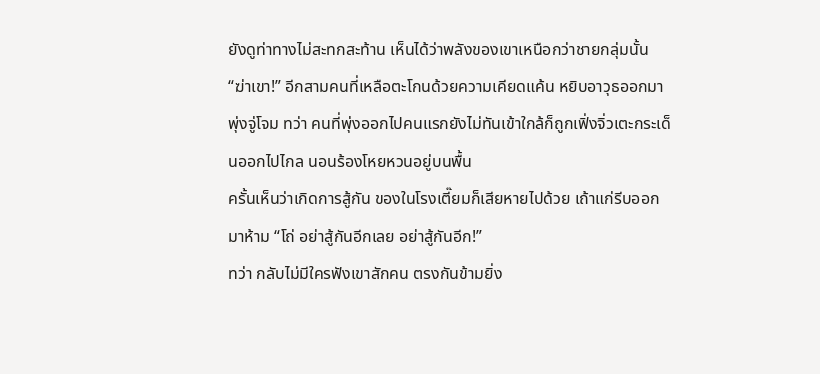ยังดูท่าทางไม่สะทกสะท้าน เห็นได้ว่าพลังของเขาเหนือกว่าชายกลุ่มนั้น
“ฆ่าเขา!” อีกสามคนที่เหลือตะโกนด้วยความเคียดแค้น หยิบอาวุธออกมาพุ่งจู่โจม ทว่า คนที่พุ่งออกไปคนแรกยังไม่ทันเข้าใกล้ก็ถูกเฟิ่งจิ่วเตะกระเด็นออกไปไกล นอนร้องโหยหวนอยู่บนพื้น
ครั้นเห็นว่าเกิดการสู้กัน ของในโรงเตี๊ยมก็เสียหายไปด้วย เถ้าแก่รีบออกมาห้าม “โถ่ อย่าสู้กันอีกเลย อย่าสู้กันอีก!”
ทว่า กลับไม่มีใครฟังเขาสักคน ตรงกันข้ามยิ่ง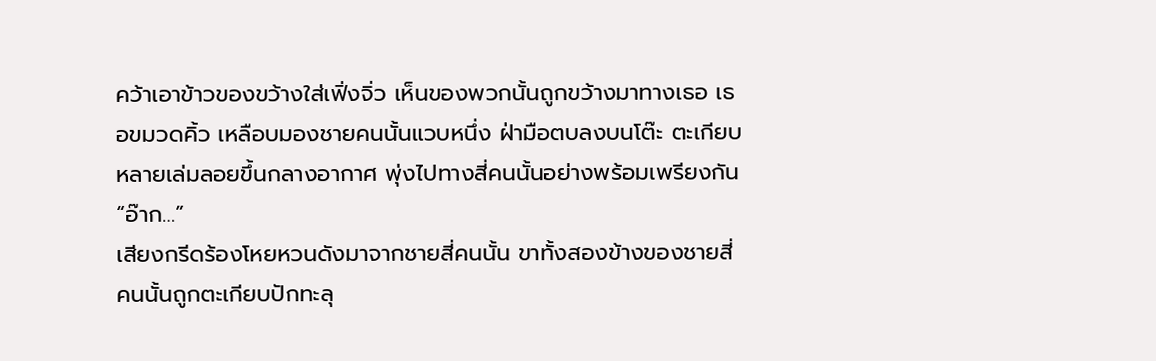คว้าเอาข้าวของขว้างใส่เฟิ่งจิ่ว เห็นของพวกนั้นถูกขว้างมาทางเธอ เธอขมวดคิ้ว เหลือบมองชายคนนั้นแวบหนึ่ง ฝ่ามือตบลงบนโต๊ะ ตะเกียบหลายเล่มลอยขึ้นกลางอากาศ พุ่งไปทางสี่คนนั้นอย่างพร้อมเพรียงกัน
“อ๊าก…”
เสียงกรีดร้องโหยหวนดังมาจากชายสี่คนนั้น ขาทั้งสองข้างของชายสี่คนนั้นถูกตะเกียบปักทะลุ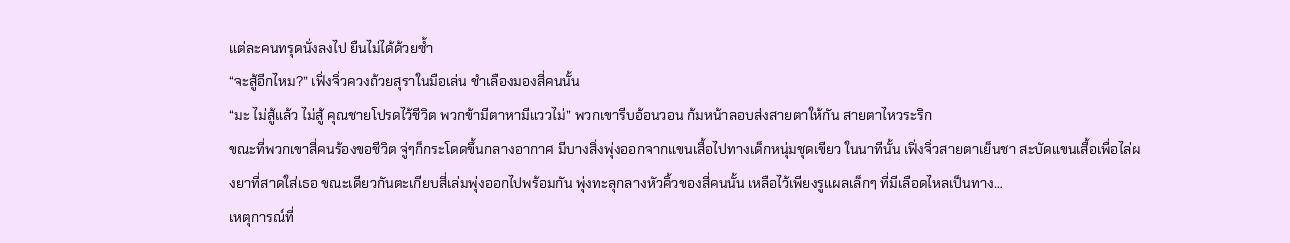แต่ละคนทรุดนั่งลงไป ยืนไม่ได้ด้วยซ้ำ
“จะสู้อีกไหม?” เฟิ่งจิ่วควงถ้วยสุราในมือเล่น ชำเลืองมองสี่คนนั้น
“มะ ไม่สู้แล้ว ไม่สู้ คุณชายโปรดไว้ชีวิต พวกข้ามีตาหามีแววไม่” พวกเขารีบอ้อนวอน ก้มหน้าลอบส่งสายตาให้กัน สายตาไหวระริก
ขณะที่พวกเขาสี่คนร้องขอชีวิต จู่ๆก็กระโดดขึ้นกลางอากาศ มีบางสิ่งพุ่งออกจากแขนเสื้อไปทางเด็กหนุ่มชุดเขียว ในนาทีนั้น เฟิ่งจิ่วสายตาเย็นชา สะบัดแขนเสื้อเพื่อไล่ผงยาที่สาดใส่เธอ ขณะเดียวกันตะเกียบสี่เล่มพุ่งออกไปพร้อมกัน พุ่งทะลุกลางหัวคิ้วของสี่คนนั้น เหลือไว้เพียงรูแผลเล็กๆ ที่มีเลือดไหลเป็นทาง…
เหตุการณ์ที่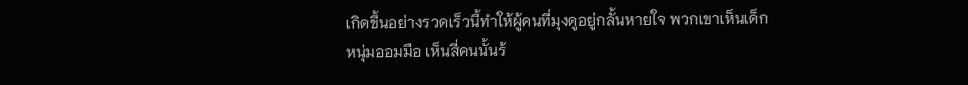เกิดขึ้นอย่างรวดเร็วนี้ทำให้ผู้คนที่มุงดูอยู่กลั้นหายใจ พวกเขาเห็นเด็กหนุ่มออมมือ เห็นสี่คนนั้นร้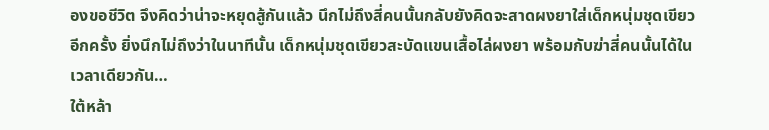องขอชีวิต จึงคิดว่าน่าจะหยุดสู้กันแล้ว นึกไม่ถึงสี่คนนั้นกลับยังคิดจะสาดผงยาใส่เด็กหนุ่มชุดเขียวอีกครั้ง ยิ่งนึกไม่ถึงว่าในนาทีนั้น เด็กหนุ่มชุดเขียวสะบัดแขนเสื้อไล่ผงยา พร้อมกับฆ่าสี่คนนั้นได้ในเวลาเดียวกัน…
ใต้หล้า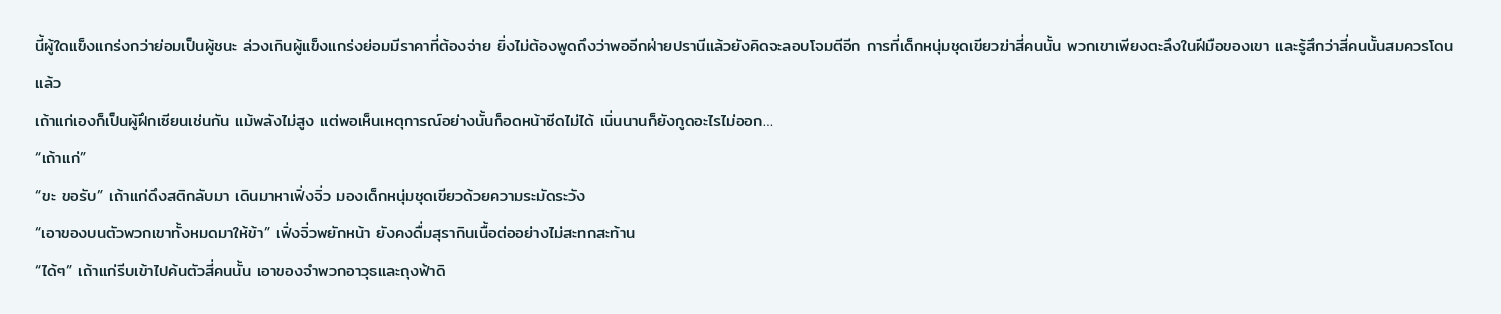นี้ผู้ใดแข็งแกร่งกว่าย่อมเป็นผู้ชนะ ล่วงเกินผู้แข็งแกร่งย่อมมีราคาที่ต้องจ่าย ยิ่งไม่ต้องพูดถึงว่าพออีกฝ่ายปรานีแล้วยังคิดจะลอบโจมตีอีก การที่เด็กหนุ่มชุดเขียวฆ่าสี่คนนั้น พวกเขาเพียงตะลึงในฝีมือของเขา และรู้สึกว่าสี่คนนั้นสมควรโดนแล้ว
เถ้าแก่เองก็เป็นผู้ฝึกเซียนเช่นกัน แม้พลังไม่สูง แต่พอเห็นเหตุการณ์อย่างนั้นก็อดหน้าซีดไม่ได้ เนิ่นนานก็ยังกูดอะไรไม่ออก…
“เถ้าแก่”
“ขะ ขอรับ” เถ้าแก่ดึงสติกลับมา เดินมาหาเฟิ่งจิ่ว มองเด็กหนุ่มชุดเขียวด้วยความระมัดระวัง
“เอาของบนตัวพวกเขาทั้งหมดมาให้ข้า” เฟิ่งจิ่วพยักหน้า ยังคงดื่มสุรากินเนื้อต่ออย่างไม่สะทกสะท้าน
“ได้ๆ” เถ้าแก่รีบเข้าไปค้นตัวสี่คนนั้น เอาของจำพวกอาวุธและถุงฟ้าดิ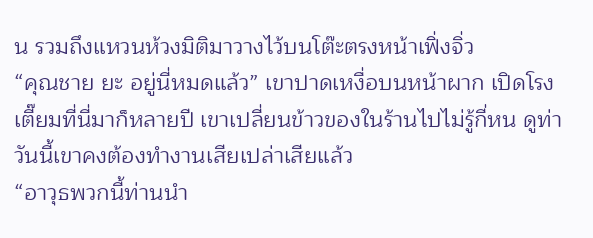น รวมถึงแหวนห้วงมิติมาวางไว้บนโต๊ะตรงหน้าเฟิ่งจิ่ว
“คุณชาย ยะ อยู่นี่หมดแล้ว” เขาปาดเหงื่อบนหน้าผาก เปิดโรงเตี๊ยมที่นี่มาก็หลายปี เขาเปลี่ยนข้าวของในร้านไปไม่รู้กี่หน ดูท่าวันนี้เขาคงต้องทำงานเสียเปล่าเสียแล้ว
“อาวุธพวกนี้ท่านนำ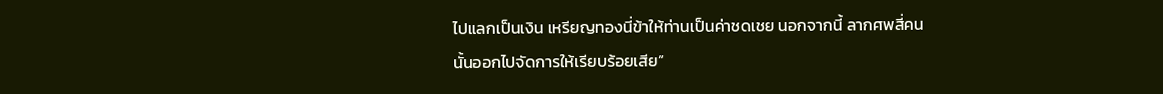ไปแลกเป็นเงิน เหรียญทองนี่ข้าให้ท่านเป็นค่าชดเชย นอกจากนี้ ลากศพสี่คนนั้นออกไปจัดการให้เรียบร้อยเสีย”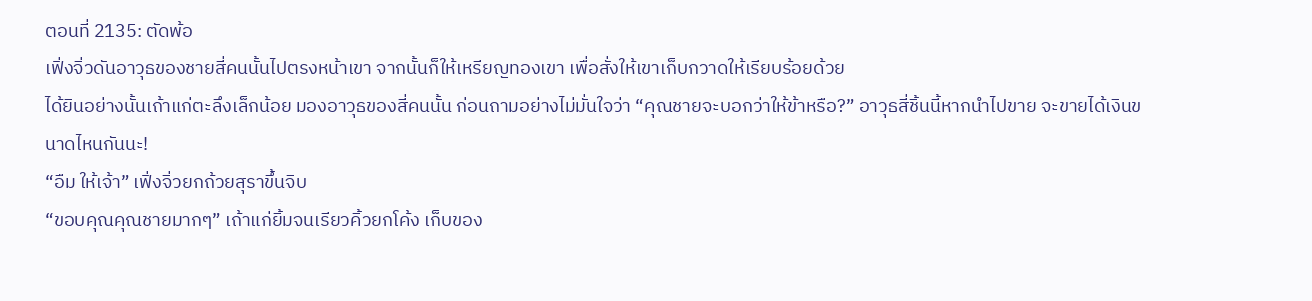ตอนที่ 2135: ตัดพ้อ
เฟิ่งจิ่วดันอาวุธของชายสี่คนนั้นไปตรงหน้าเขา จากนั้นก็ให้เหรียญทองเขา เพื่อสั่งให้เขาเก็บกวาดให้เรียบร้อยด้วย
ได้ยินอย่างนั้นเถ้าแก่ตะลึงเล็กน้อย มองอาวุธของสี่คนนั้น ก่อนถามอย่างไม่มั่นใจว่า “คุณชายจะบอกว่าให้ข้าหรือ?” อาวุธสี่ชิ้นนี้หากนำไปขาย จะขายได้เงินขนาดไหนกันนะ!
“อืม ให้เจ้า” เฟิ่งจิ่วยกถ้วยสุราขึ้นจิบ
“ขอบคุณคุณชายมากๆ” เถ้าแก่ยิ้มจนเรียวคิ้วยกโค้ง เก็บของ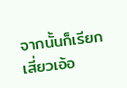จากนั้นก็เรียกเสี่ยวเอ้อ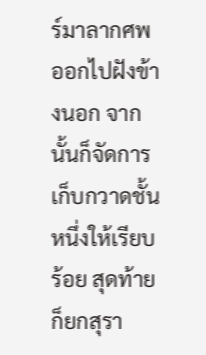ร์มาลากศพออกไปฝังข้างนอก จากนั้นก็จัดการเก็บกวาดชั้นหนึ่งให้เรียบร้อย สุดท้ายก็ยกสุรา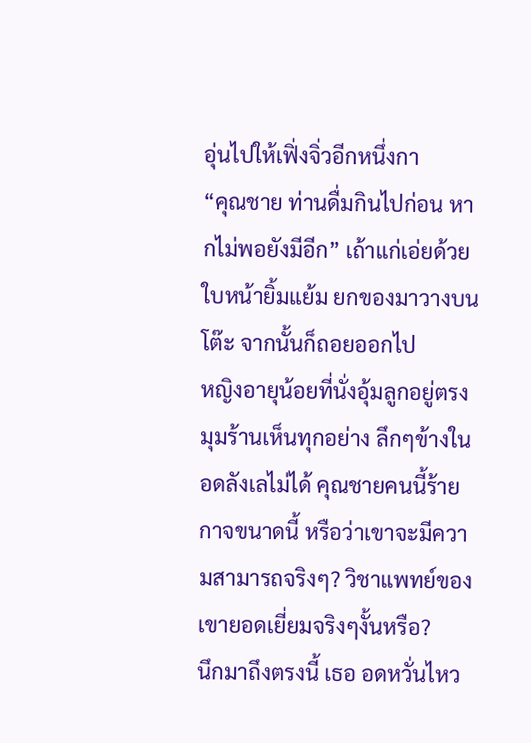อุ่นไปให้เฟิ่งจิ่วอีกหนึ่งกา
“คุณชาย ท่านดื่มกินไปก่อน หากไม่พอยังมีอีก” เถ้าแก่เอ่ยด้วยใบหน้ายิ้มแย้ม ยกของมาวางบนโต๊ะ จากนั้นก็ถอยออกไป
หญิงอายุน้อยที่นั่งอุ้มลูกอยู่ตรงมุมร้านเห็นทุกอย่าง ลึกๆข้างในอดลังเลไม่ได้ คุณชายคนนี้ร้ายกาจขนาดนี้ หรือว่าเขาจะมีความสามารถจริงๆ? วิชาแพทย์ของเขายอดเยี่ยมจริงๆงั้นหรือ?
นึกมาถึงตรงนี้ เธอ อดหวั่นไหว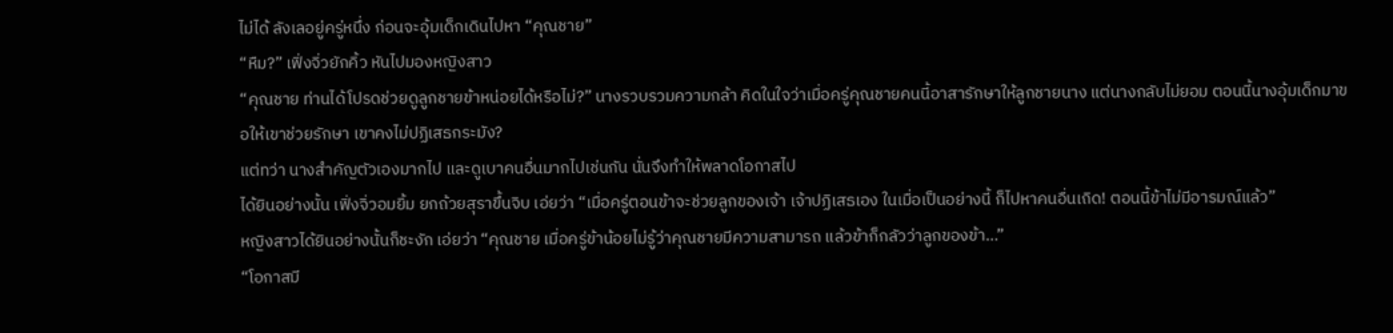ไม่ได้ ลังเลอยู่ครู่หนึ่ง ก่อนจะอุ้มเด็กเดินไปหา “คุณชาย”
“หืม?” เฟิ่งจิ่วยักคิ้ว หันไปมองหญิงสาว
“คุณชาย ท่านได้โปรดช่วยดูลูกชายข้าหน่อยได้หรือไม่?” นางรวบรวมความกล้า คิดในใจว่าเมื่อครู่คุณชายคนนี้อาสารักษาให้ลูกชายนาง แต่นางกลับไม่ยอม ตอนนี้นางอุ้มเด็กมาขอให้เขาช่วยรักษา เขาคงไม่ปฏิเสธกระมัง?
แต่ทว่า นางสำคัญตัวเองมากไป และดูเบาคนอื่นมากไปเช่นกัน นั่นจึงทำให้พลาดโอกาสไป
ได้ยินอย่างนั้น เฟิ่งจิ่วอมยิ้ม ยกถ้วยสุราขึ้นจิบ เอ่ยว่า “เมื่อครู่ตอนข้าจะช่วยลูกของเจ้า เจ้าปฏิเสธเอง ในเมื่อเป็นอย่างนี้ ก็ไปหาคนอื่นเถิด! ตอนนี้ข้าไม่มีอารมณ์แล้ว”
หญิงสาวได้ยินอย่างนั้นก็ชะงัก เอ่ยว่า “คุณชาย เมื่อครู่ข้าน้อยไม่รู้ว่าคุณชายมีความสามารถ แล้วข้าก็กลัวว่าลูกของข้า…”
“โอกาสมี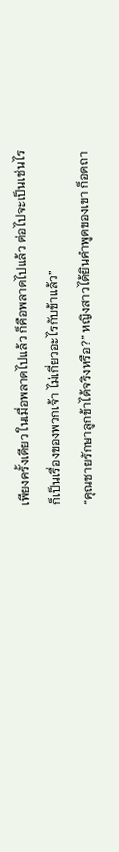เพียงครั้งเดียว ในเมื่อพลาดไปแล้ว ก็คือพลาดไปแล้ว ต่อไปจะเป็นเช่นไรก็เป็นเรื่องของพวกเจ้า ไม่เกี่ยวอะไรกับข้าแล้ว”
“คุณชายรักษาลูกข้าได้จริงหรือ?” หญิงสาวได้ยินคำพูดของเขา ก็อดถา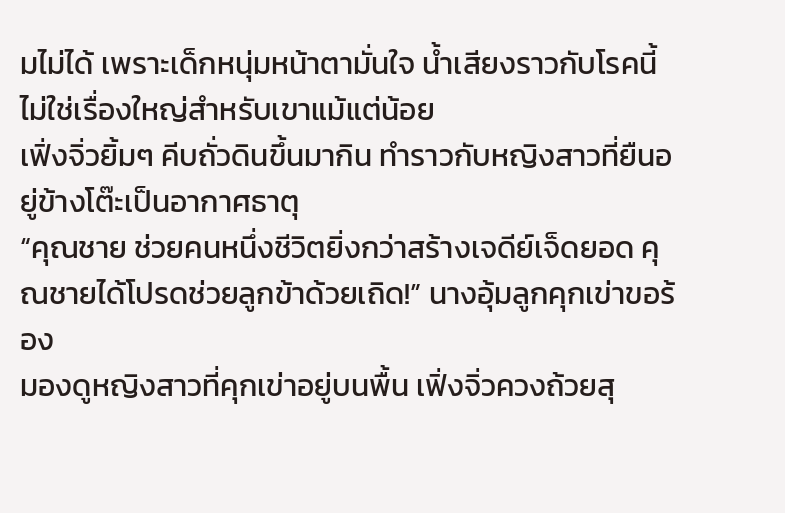มไม่ได้ เพราะเด็กหนุ่มหน้าตามั่นใจ น้ำเสียงราวกับโรคนี้ไม่ใช่เรื่องใหญ่สำหรับเขาแม้แต่น้อย
เฟิ่งจิ่วยิ้มๆ คีบถั่วดินขึ้นมากิน ทำราวกับหญิงสาวที่ยืนอยู่ข้างโต๊ะเป็นอากาศธาตุ
“คุณชาย ช่วยคนหนึ่งชีวิตยิ่งกว่าสร้างเจดีย์เจ็ดยอด คุณชายได้โปรดช่วยลูกข้าด้วยเถิด!” นางอุ้มลูกคุกเข่าขอร้อง
มองดูหญิงสาวที่คุกเข่าอยู่บนพื้น เฟิ่งจิ่วควงถ้วยสุ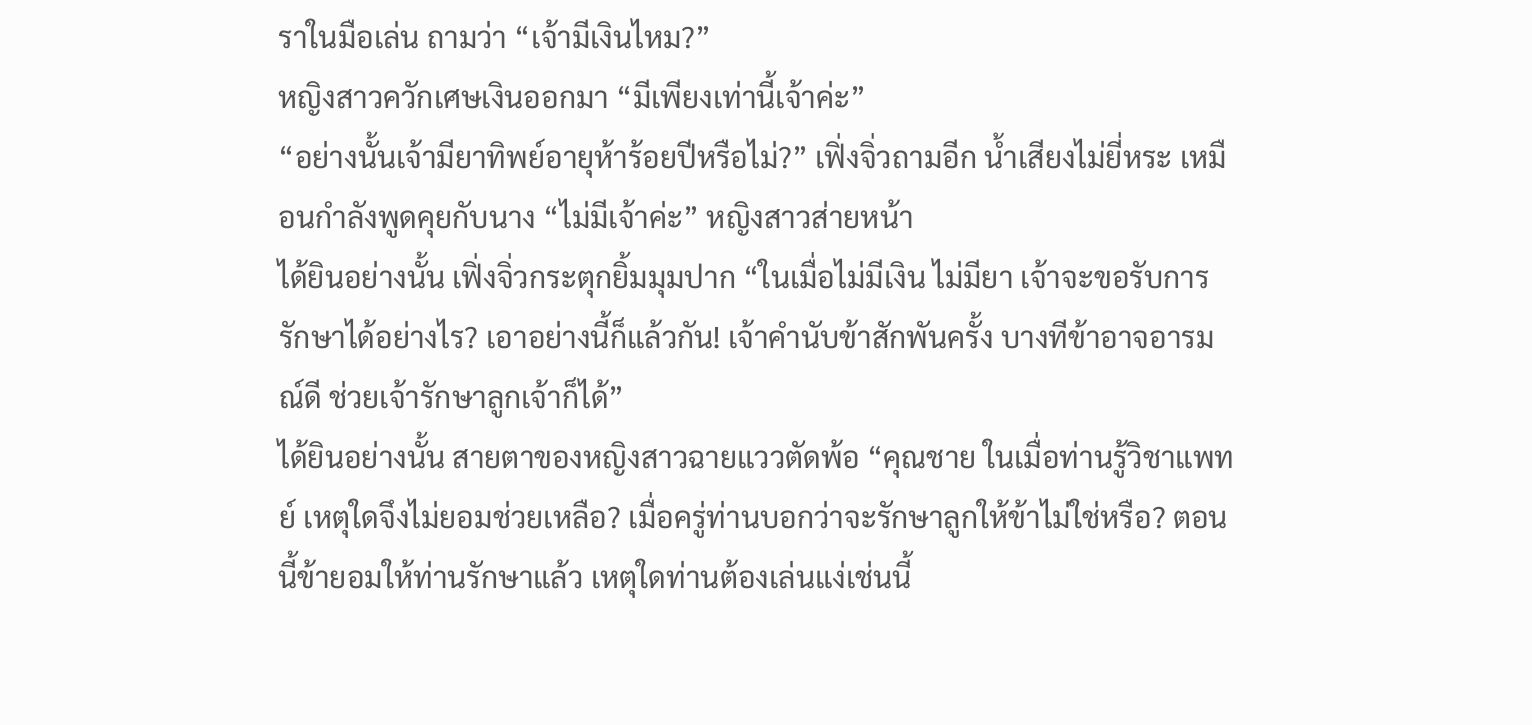ราในมือเล่น ถามว่า “เจ้ามีเงินไหม?”
หญิงสาวควักเศษเงินออกมา “มีเพียงเท่านี้เจ้าค่ะ”
“อย่างนั้นเจ้ามียาทิพย์อายุห้าร้อยปีหรือไม่?” เฟิ่งจิ่วถามอีก น้ำเสียงไม่ยี่หระ เหมือนกำลังพูดคุยกับนาง “ไม่มีเจ้าค่ะ” หญิงสาวส่ายหน้า
ได้ยินอย่างนั้น เฟิ่งจิ่วกระตุกยิ้มมุมปาก “ในเมื่อไม่มีเงิน ไม่มียา เจ้าจะขอรับการรักษาได้อย่างไร? เอาอย่างนี้ก็แล้วกัน! เจ้าคำนับข้าสักพันครั้ง บางทีข้าอาจอารมณ์ดี ช่วยเจ้ารักษาลูกเจ้าก็ได้”
ได้ยินอย่างนั้น สายตาของหญิงสาวฉายแววตัดพ้อ “คุณชาย ในเมื่อท่านรู้วิชาแพทย์ เหตุใดจึงไม่ยอมช่วยเหลือ? เมื่อครู่ท่านบอกว่าจะรักษาลูกให้ข้าไม่ใช่หรือ? ตอนนี้ข้ายอมให้ท่านรักษาแล้ว เหตุใดท่านต้องเล่นแง่เช่นนี้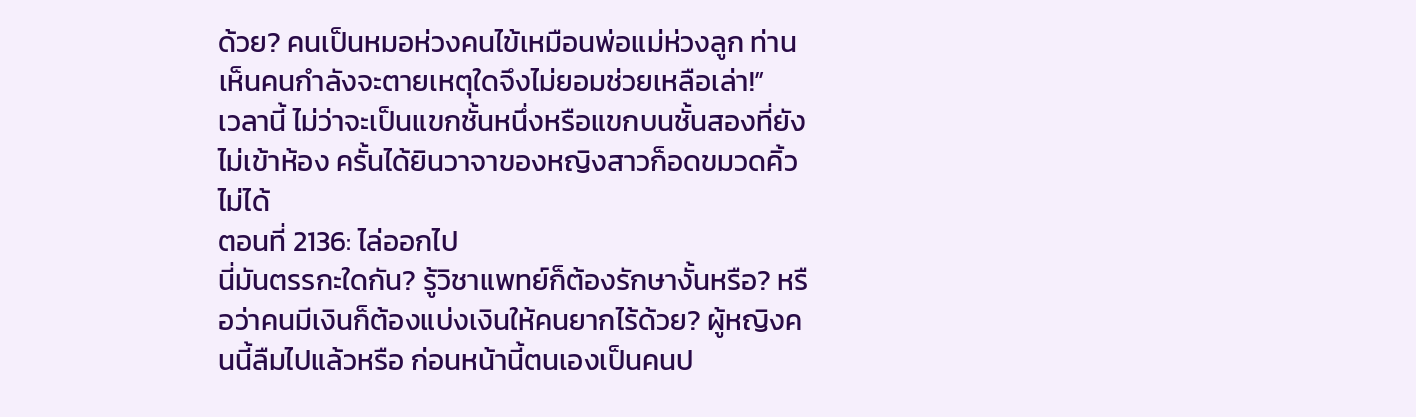ด้วย? คนเป็นหมอห่วงคนไข้เหมือนพ่อแม่ห่วงลูก ท่านเห็นคนกำลังจะตายเหตุใดจึงไม่ยอมช่วยเหลือเล่า!”
เวลานี้ ไม่ว่าจะเป็นแขกชั้นหนึ่งหรือแขกบนชั้นสองที่ยังไม่เข้าห้อง ครั้นได้ยินวาจาของหญิงสาวก็อดขมวดคิ้วไม่ได้
ตอนที่ 2136: ไล่ออกไป
นี่มันตรรกะใดกัน? รู้วิชาแพทย์ก็ต้องรักษางั้นหรือ? หรือว่าคนมีเงินก็ต้องแบ่งเงินให้คนยากไร้ด้วย? ผู้หญิงคนนี้ลืมไปแล้วหรือ ก่อนหน้านี้ตนเองเป็นคนป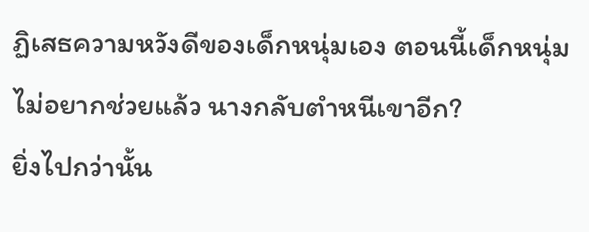ฏิเสธความหวังดีของเด็กหนุ่มเอง ตอนนี้เด็กหนุ่มไม่อยากช่วยแล้ว นางกลับตำหนีเขาอีก?
ยิ่งไปกว่านั้น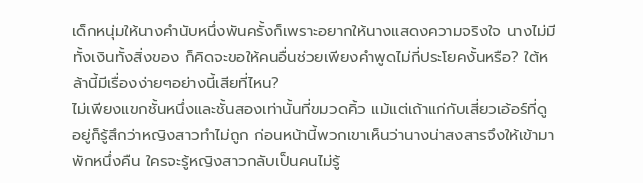เด็กหนุ่มให้นางคำนับหนึ่งพันครั้งก็เพราะอยากให้นางแสดงความจริงใจ นางไม่มีทั้งเงินทั้งสิ่งของ ก็คิดจะขอให้คนอื่นช่วยเพียงคำพูดไม่กี่ประโยคงั้นหรือ? ใต้หล้านี้มีเรื่องง่ายๆอย่างนี้เสียที่ไหน?
ไม่เพียงแขกชั้นหนึ่งและชั้นสองเท่านั้นที่ขมวดคิ้ว แม้แต่เถ้าแก่กับเสี่ยวเอ้อร์ที่ดูอยู่ก็รู้สึกว่าหญิงสาวทำไม่ถูก ก่อนหน้านี้พวกเขาเห็นว่านางน่าสงสารจึงให้เข้ามาพักหนึ่งคืน ใครจะรู้หญิงสาวกลับเป็นคนไม่รู้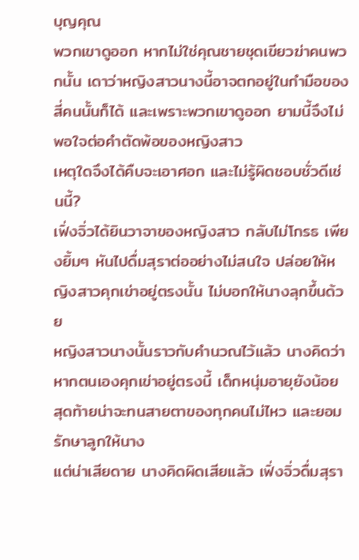บุญคุณ
พวกเขาดูออก หากไม่ใช่คุณชายชุดเขียวฆ่าคนพวกนั้น เดาว่าหญิงสาวนางนี้อาจตกอยู่ในกำมือของสี่คนนั้นก็ได้ และเพราะพวกเขาดูออก ยามนี้จึงไม่พอใจต่อคำตัดพ้อของหญิงสาว
เหตุใดจึงได้คืบจะเอาศอก และไม่รู้ผิดชอบชั่วดีเช่นนี้?
เฟิ่งจิ่วได้ยินวาจาของหญิงสาว กลับไม่โกรธ เพียงยิ้มๆ หันไปดื่มสุราต่ออย่างไม่สนใจ ปล่อยให้หญิงสาวคุกเข่าอยู่ตรงนั้น ไม่บอกให้นางลุกขึ้นด้วย
หญิงสาวนางนั้นราวกับคำนวณไว้แล้ว นางคิดว่าหากตนเองคุกเข่าอยู่ตรงนี้ เด็กหนุ่มอายุยังน้อย สุดท้ายน่าจะทนสายตาของทุกคนไม่ไหว และยอมรักษาลูกให้นาง
แต่น่าเสียดาย นางคิดผิดเสียแล้ว เฟิ่งจิ่วดื่มสุรา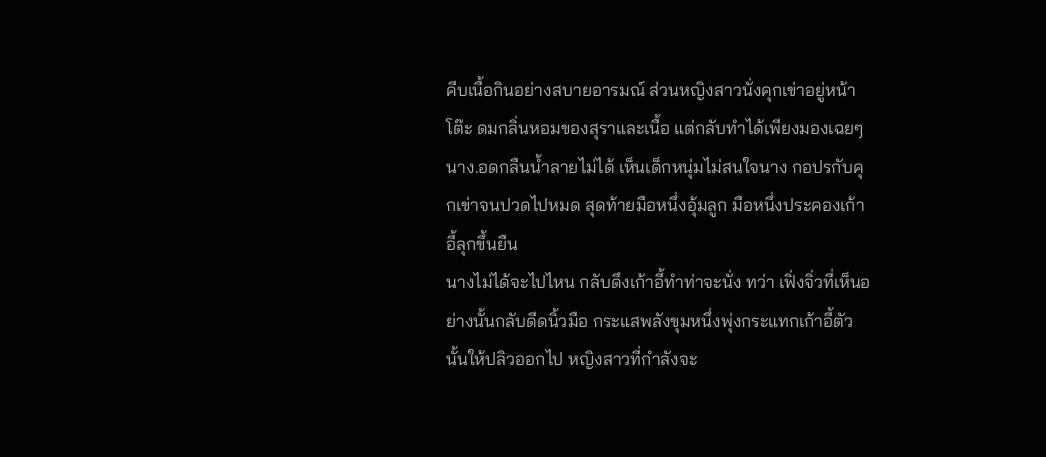คีบเนื้อกินอย่างสบายอารมณ์ ส่วนหญิงสาวนั่งคุกเข่าอยู่หน้าโต๊ะ ดมกลิ่นหอมของสุราและเนื้อ แต่กลับทำได้เพียงมองเฉยๆ นาง.อดกลืนน้ำลายไม่ได้ เห็นเด็กหนุ่มไม่สนใจนาง กอปรกับคุกเข่าจนปวดไปหมด สุดท้ายมือหนึ่งอุ้มลูก มือหนึ่งประคองเก้าอี้ลุกขึ้นยืน
นางไม่ได้จะไปไหน กลับดึงเก้าอี้ทำท่าจะนั่ง ทว่า เฟิ่งจิ่วที่เห็นอย่างนั้นกลับดีดนิ้วมือ กระแสพลังขุมหนึ่งพุ่งกระแทกเก้าอี้ตัวนั้นให้ปลิวออกไป หญิงสาวที่กำลังจะ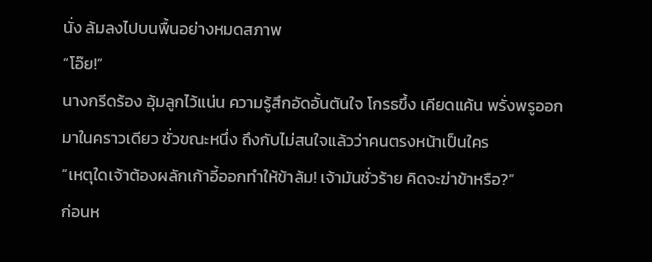นั่ง ล้มลงไปบนพื้นอย่างหมดสภาพ
“โอ๊ย!”
นางกรีดร้อง อุ้มลูกไว้แน่น ความรู้สึกอัดอั้นตันใจ โกรธขึ้ง เคียดแค้น พรั่งพรูออกมาในคราวเดียว ชั่วขณะหนึ่ง ถึงกับไม่สนใจแล้วว่าคนตรงหน้าเป็นใคร
“เหตุใดเจ้าต้องผลักเก้าอี้ออกทำให้ข้าล้ม! เจ้ามันชั่วร้าย คิดจะฆ่าข้าหรือ?”
ก่อนห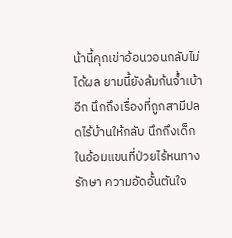น้านี้คุกเข่าอ้อนวอนกลับไม่ได้ผล ยามนี้ยังล้มก้นจ้ำเบ้าอีก นึกถึงเรื่องที่ถูกสามีปลดไร้บ้านให้กลับ นึกถึงเด็กในอ้อมแขนที่ป่วยไร้หนทางรักษา ความอัดอั้นตันใจ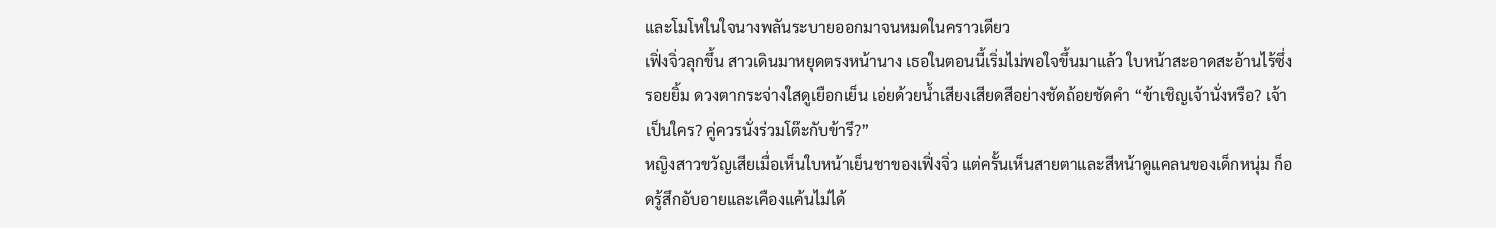และโมโหในใจนางพลันระบายออกมาจนหมดในคราวเดียว
เฟิ่งจิ่วลุกขึ้น สาวเดินมาหยุดตรงหน้านาง เธอในตอนนี้เริ่มไม่พอใจขึ้นมาแล้ว ใบหน้าสะอาดสะอ้านไร้ซึ่งรอยยิ้ม ดวงตากระจ่างใสดูเยือกเย็น เอ่ยด้วยน้ำเสียงเสียดสีอย่างชัดถ้อยชัดคำ “ข้าเชิญเจ้านั่งหรือ? เจ้าเป็นใคร? คู่ควรนั่งร่วมโต๊ะกับข้ารึ?”
หญิงสาวขวัญเสียเมื่อเห็นใบหน้าเย็นชาของเฟิ่งจิ่ว แต่ครั้นเห็นสายตาและสีหน้าดูแคลนของเด็กหนุ่ม ก็อดรู้สึกอับอายและเคืองแค้นไม่ได้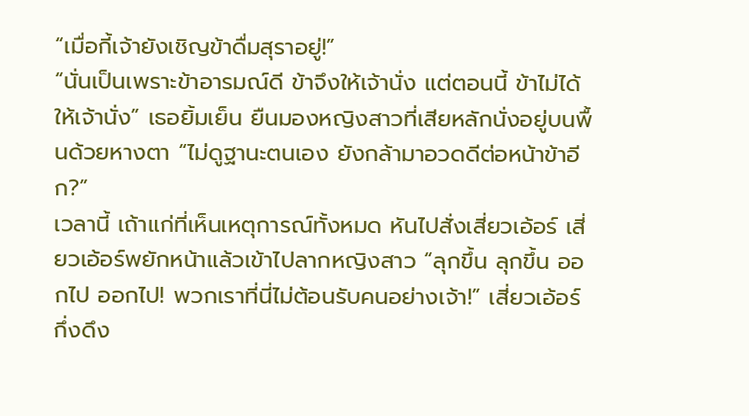“เมื่อกี้เจ้ายังเชิญข้าดื่มสุราอยู่!”
“นั่นเป็นเพราะข้าอารมณ์ดี ข้าจึงให้เจ้านั่ง แต่ตอนนี้ ข้าไม่ได้ให้เจ้านั่ง” เธอยิ้มเย็น ยืนมองหญิงสาวที่เสียหลักนั่งอยู่บนพื้นด้วยหางตา “ไม่ดูฐานะตนเอง ยังกล้ามาอวดดีต่อหน้าข้าอีก?”
เวลานี้ เถ้าแก่ที่เห็นเหตุการณ์ทั้งหมด หันไปสั่งเสี่ยวเอ้อร์ เสี่ยวเอ้อร์พยักหน้าแล้วเข้าไปลากหญิงสาว “ลุกขึ้น ลุกขึ้น ออกไป ออกไป! พวกเราที่นี่ไม่ต้อนรับคนอย่างเจ้า!” เสี่ยวเอ้อร์กึ่งดึง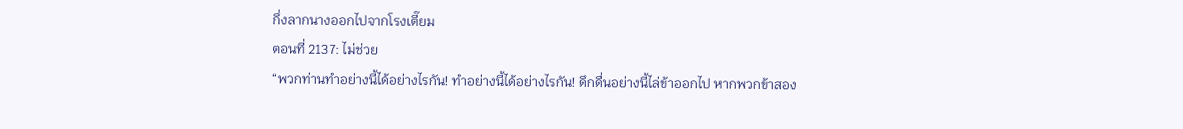กึ่งลากนางออกไปจากโรงเตี๊ยม
ตอนที่ 2137: ไม่ช่วย
“พวกท่านทำอย่างนี้ได้อย่างไรกัน! ทำอย่างนี้ได้อย่างไรกัน! ดึกดื่นอย่างนี้ไล่ข้าออกไป หากพวกข้าสอง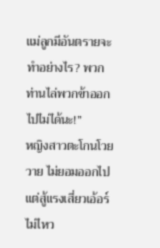แม่ลูกมีอันตรายจะทำอย่างไร? พวกท่านไล่พวกข้าออกไปไม่ได้นะ!”
หญิงสาวตะโกนโวยวาย ไม่ยอมออกไป แต่สู้แรงเสี่ยวเอ้อร์ไม่ไหว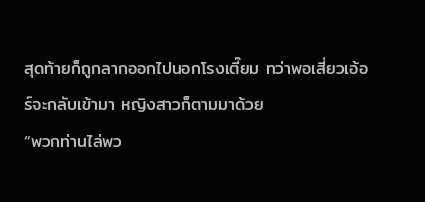สุดท้ายก็ถูกลากออกไปนอกโรงเตี๊ยม ทว่าพอเสี่ยวเอ้อร์จะกลับเข้ามา หญิงสาวก็ตามมาด้วย
“พวกท่านไล่พว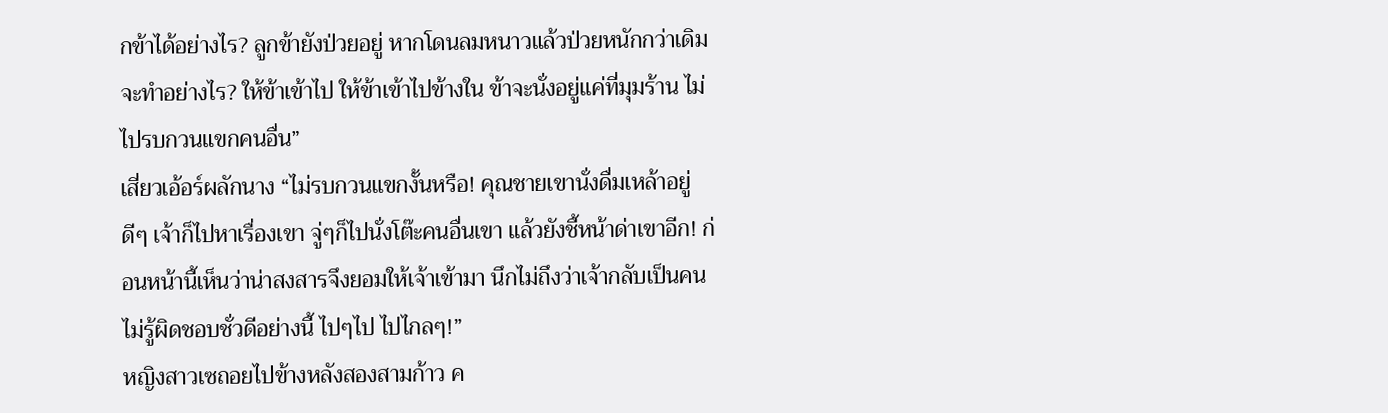กข้าได้อย่างไร? ลูกข้ายังป่วยอยู่ หากโดนลมหนาวแล้วป่วยหนักกว่าเดิมจะทำอย่างไร? ให้ข้าเข้าไป ให้ข้าเข้าไปข้างใน ข้าจะนั่งอยู่แค่ที่มุมร้าน ไม่ไปรบกวนแขกคนอื่น”
เสี่ยวเอ้อร์ผลักนาง “ไม่รบกวนแขกงั้นหรือ! คุณชายเขานั่งดื่มเหล้าอยู่ดีๆ เจ้าก็ไปหาเรื่องเขา จู่ๆก็ไปนั่งโต๊ะคนอื่นเขา แล้วยังชี้หน้าด่าเขาอีก! ก่อนหน้านี้เห็นว่าน่าสงสารจึงยอมให้เจ้าเข้ามา นึกไม่ถึงว่าเจ้ากลับเป็นคนไม่รู้ผิดชอบชั่วดีอย่างนี้ ไปๆไป ไปไกลๆ!”
หญิงสาวเซถอยไปข้างหลังสองสามก้าว ค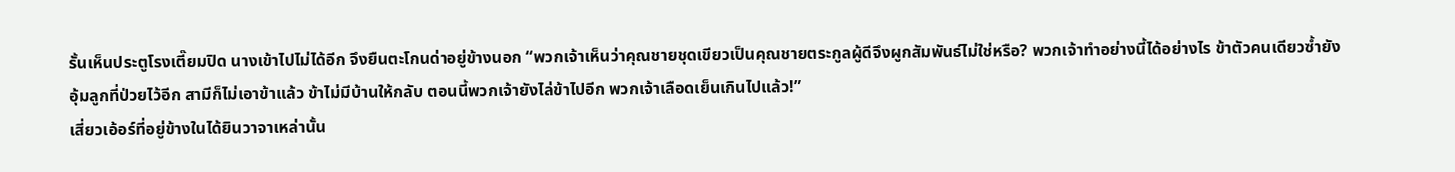รั้นเห็นประตูโรงเตี๊ยมปิด นางเข้าไปไม่ได้อีก จึงยืนตะโกนด่าอยู่ข้างนอก “พวกเจ้าเห็นว่าคุณชายชุดเขียวเป็นคุณชายตระกูลผู้ดีจึงผูกสัมพันธ์ไม่ใช่หรือ? พวกเจ้าทำอย่างนี้ได้อย่างไร ข้าตัวคนเดียวซ้ำยังอุ้มลูกที่ป่วยไว้อีก สามีก็ไม่เอาข้าแล้ว ข้าไม่มีบ้านให้กลับ ตอนนี้พวกเจ้ายังไล่ข้าไปอีก พวกเจ้าเลือดเย็นเกินไปแล้ว!”
เสี่ยวเอ้อร์ที่อยู่ข้างในได้ยินวาจาเหล่านั้น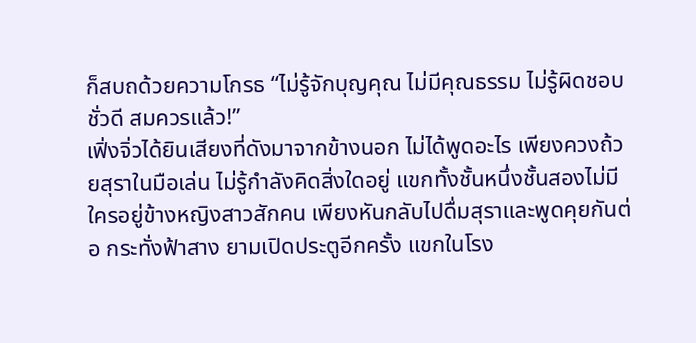ก็สบถด้วยความโกรธ “ไม่รู้จักบุญคุณ ไม่มีคุณธรรม ไม่รู้ผิดชอบชั่วดี สมควรแล้ว!”
เฟิ่งจิ่วได้ยินเสียงที่ดังมาจากข้างนอก ไม่ได้พูดอะไร เพียงควงถ้วยสุราในมือเล่น ไม่รู้กำลังคิดสิ่งใดอยู่ แขกทั้งชั้นหนึ่งชั้นสองไม่มีใครอยู่ข้างหญิงสาวสักคน เพียงหันกลับไปดื่มสุราและพูดคุยกันต่อ กระทั่งฟ้าสาง ยามเปิดประตูอีกครั้ง แขกในโรง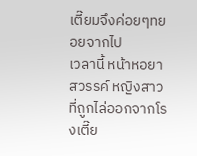เตี๊ยมจึงค่อยๆทยอยจากไป
เวลานี้ หน้าหอยาสวรรค์ หญิงสาวที่ถูกไล่ออกจากโรงเตี๊ย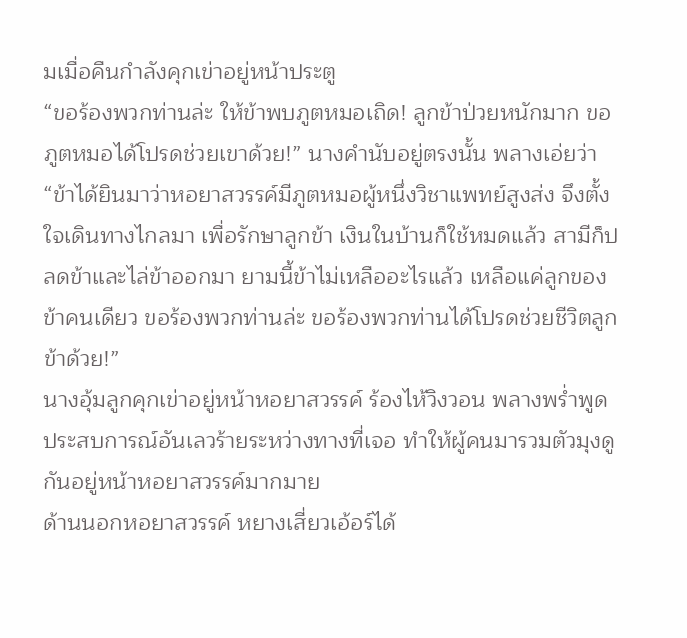มเมื่อคืนกำลังคุกเข่าอยู่หน้าประตู
“ขอร้องพวกท่านล่ะ ให้ข้าพบภูตหมอเถิด! ลูกข้าป่วยหนักมาก ขอภูตหมอได้โปรดช่วยเขาด้วย!” นางคำนับอยู่ตรงนั้น พลางเอ่ยว่า “ข้าได้ยินมาว่าหอยาสวรรค์มีภูตหมอผู้หนึ่งวิชาแพทย์สูงส่ง จึงตั้งใจเดินทางไกลมา เพื่อรักษาลูกข้า เงินในบ้านก็ใช้หมดแล้ว สามีก็ปลดข้าและไล่ข้าออกมา ยามนี้ข้าไม่เหลืออะไรแล้ว เหลือแค่ลูกของข้าคนเดียว ขอร้องพวกท่านล่ะ ขอร้องพวกท่านได้โปรดช่วยชีวิตลูกข้าด้วย!”
นางอุ้มลูกคุกเข่าอยู่หน้าหอยาสวรรค์ ร้องไห้วิงวอน พลางพร่ำพูดประสบการณ์อันเลวร้ายระหว่างทางที่เจอ ทำให้ผู้คนมารวมตัวมุงดูกันอยู่หน้าหอยาสวรรค์มากมาย
ด้านนอกหอยาสวรรค์ หยางเสี่ยวเอ้อร์ได้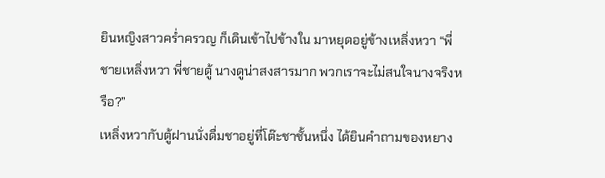ยินหญิงสาวคร่ำครวญ ก็เดินเข้าไปข้างใน มาหยุดอยู่ข้างเหลิ่งหวา “พี่ชายเหลิ่งหวา พี่ชายตู้ นางดูน่าสงสารมาก พวกเราจะไม่สนใจนางจริงหรือ?”
เหลิ่งหวากับตู้ฝานนั่งดื่มชาอยู่ที่โต๊ะชาชั้นหนึ่ง ได้ยินคำถามของหยาง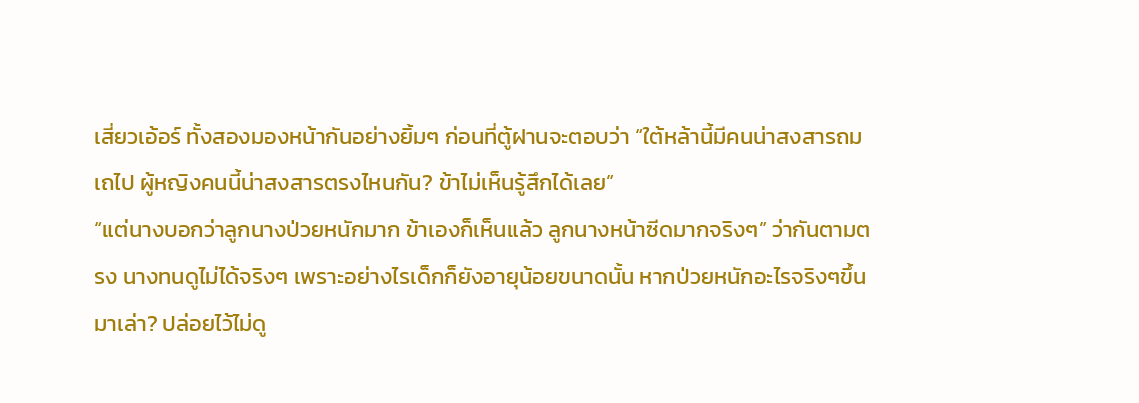เสี่ยวเอ้อร์ ทั้งสองมองหน้ากันอย่างยิ้มๆ ก่อนที่ตู้ฝานจะตอบว่า “ใต้หล้านี้มีคนน่าสงสารถมเถไป ผู้หญิงคนนี้น่าสงสารตรงไหนกัน? ข้าไม่เห็นรู้สึกได้เลย”
“แต่นางบอกว่าลูกนางป่วยหนักมาก ข้าเองก็เห็นแล้ว ลูกนางหน้าซีดมากจริงๆ” ว่ากันตามตรง นางทนดูไม่ได้จริงๆ เพราะอย่างไรเด็กก็ยังอายุน้อยขนาดนั้น หากป่วยหนักอะไรจริงๆขึ้นมาเล่า? ปล่อยไว้ไม่ดู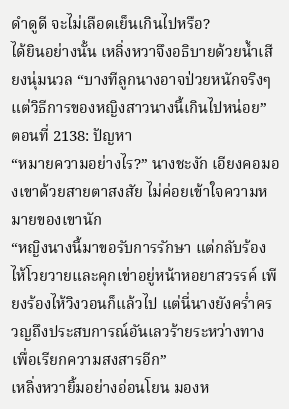ดำดูดี จะไม่เลือดเย็นเกินไปหรือ?
ได้ยินอย่างนั้น เหลิ่งหวาจึงอธิบายด้วยน้ำเสียงนุ่มนวล “บางทีลูกนางอาจป่วยหนักจริงๆ แต่วิธีการของหญิงสาวนางนี้เกินไปหน่อย”
ตอนที่ 2138: ปัญหา
“หมายความอย่างไร?” นางชะงัก เอียงคอมองเขาด้วยสายตาสงสัย ไม่ค่อยเข้าใจความหมายของเขานัก
“หญิงนางนี้มาขอรับการรักษา แต่กลับร้องไห้โวยวายและคุกเข่าอยู่หน้าหอยาสวรรค์ เพียงร้องไห้วิงวอนก็แล้วไป แต่นี่นางยังคร่ำครวญถึงประสบการณ์อันเลวร้ายระหว่างทางเพื่อเรียกความสงสารอีก”
เหลิ่งหวายิ้มอย่างอ่อนโยน มองห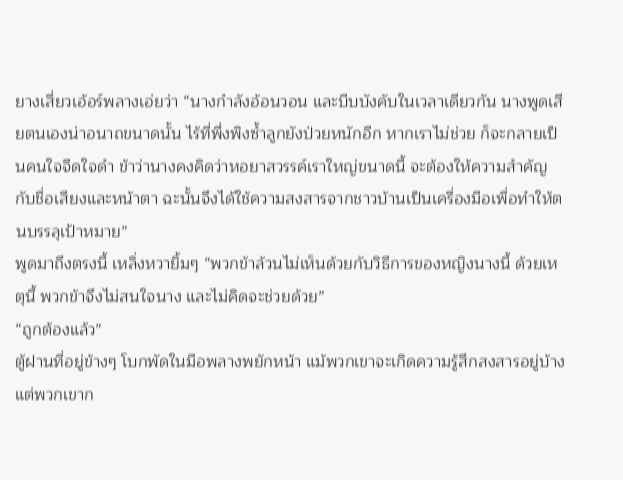ยางเสี่ยวเอ้อร์พลางเอ่ยว่า “นางกำลังอ้อนวอน และบีบบังคับในเวลาเดียวกัน นางพูดเสียตนเองน่าอนาถขนาดนั้น ไร้ที่พึ่งพิงซ้ำลูกยังป่วยหนักอีก หากเราไม่ช่วย ก็จะกลายเป็นคนใจจืดใจดำ ข้าว่านางคงคิดว่าหอยาสวรรค์เราใหญ่ขนาดนี้ จะต้องให้ความสำคัญกับชื่อเสียงและหน้าตา ฉะนั้นจึงได้ใช้ความสงสารจากชาวบ้านเป็นเครื่องมือเพื่อทำให้ตนบรรลุเป้าหมาย”
พูดมาถึงตรงนี้ เหลิ่งหวายิ้มๆ “พวกข้าล้วนไม่เห็นด้วยกับวิธีการของหญิงนางนี้ ด้วยเหตุนี้ พวกข้าจึงไม่สนใจนาง และไม่คิดจะช่วยด้วย”
“ถูกต้องแล้ว”
ตู้ฝานที่อยู่ข้างๆ โบกพัดในมือพลางพยักหน้า แม้พวกเขาจะเกิดความรู้สึกสงสารอยู่บ้าง แต่พวกเขาก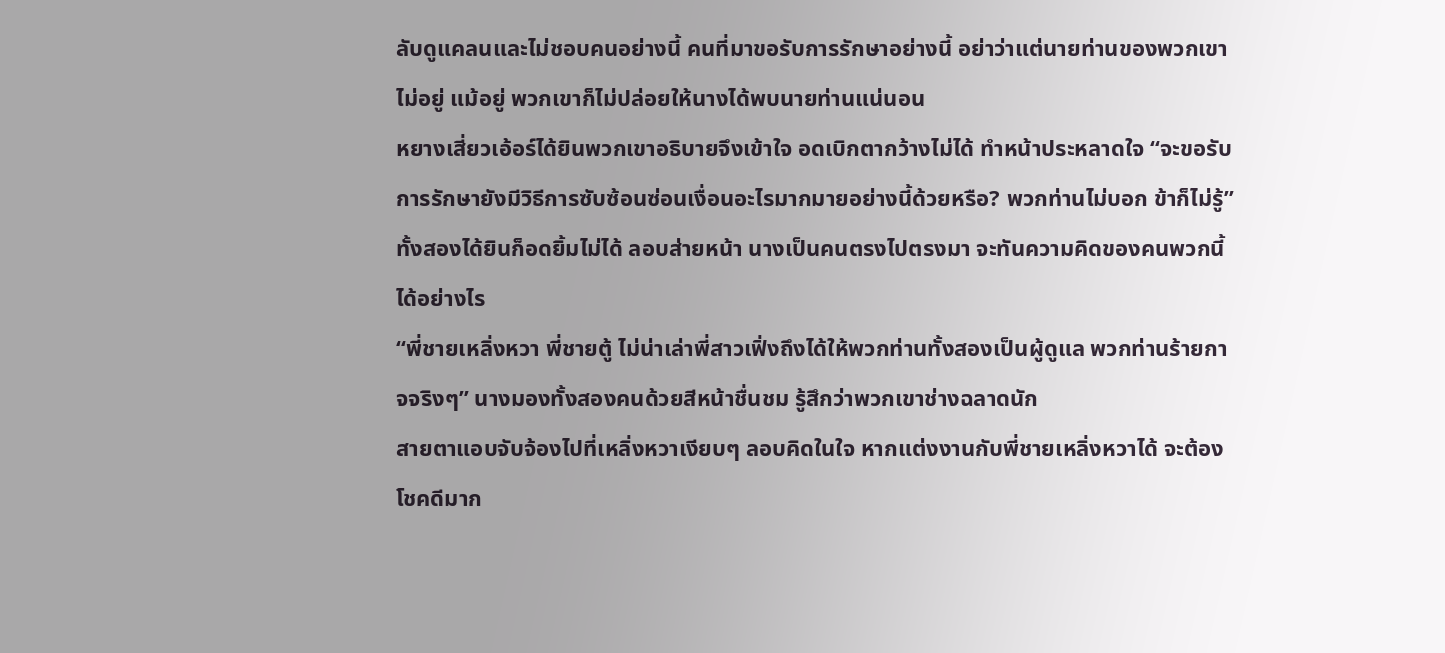ลับดูแคลนและไม่ชอบคนอย่างนี้ คนที่มาขอรับการรักษาอย่างนี้ อย่าว่าแต่นายท่านของพวกเขาไม่อยู่ แม้อยู่ พวกเขาก็ไม่ปล่อยให้นางได้พบนายท่านแน่นอน
หยางเสี่ยวเอ้อร์ได้ยินพวกเขาอธิบายจึงเข้าใจ อดเบิกตากว้างไม่ได้ ทำหน้าประหลาดใจ “จะขอรับการรักษายังมีวิธีการซับซ้อนซ่อนเงื่อนอะไรมากมายอย่างนี้ด้วยหรือ? พวกท่านไม่บอก ข้าก็ไม่รู้”
ทั้งสองได้ยินก็อดยิ้มไม่ได้ ลอบส่ายหน้า นางเป็นคนตรงไปตรงมา จะทันความคิดของคนพวกนี้ได้อย่างไร
“พี่ชายเหลิ่งหวา พี่ชายตู้ ไม่น่าเล่าพี่สาวเฟิ่งถึงได้ให้พวกท่านทั้งสองเป็นผู้ดูแล พวกท่านร้ายกาจจริงๆ” นางมองทั้งสองคนด้วยสีหน้าชื่นชม รู้สึกว่าพวกเขาช่างฉลาดนัก
สายตาแอบจับจ้องไปที่เหลิ่งหวาเงียบๆ ลอบคิดในใจ หากแต่งงานกับพี่ชายเหลิ่งหวาได้ จะต้องโชคดีมาก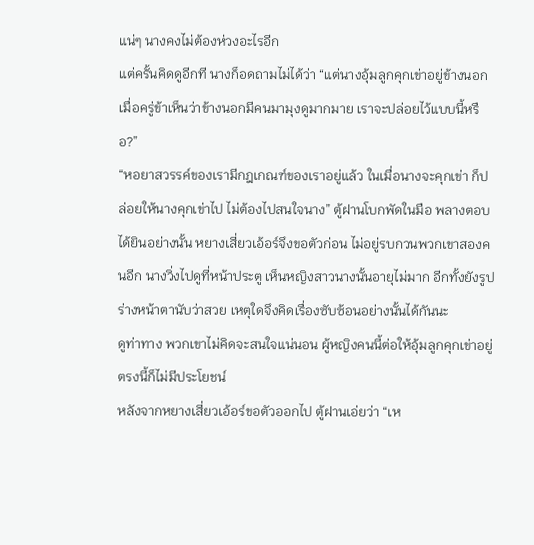แน่ๆ นางคงไม่ต้องห่วงอะไรอีก
แต่ครั้นคิดดูอีกที นางก็อดถามไม่ได้ว่า “แต่นางอุ้มลูกคุกเข่าอยู่ข้างนอก เมื่อครู่ข้าเห็นว่าข้างนอกมีคนมามุงดูมากมาย เราจะปล่อยไว้แบบนี้หรือ?”
“หอยาสวรรค์ของเรามีกฎเกณฑ์ของเราอยู่แล้ว ในเมื่อนางจะคุกเข่า ก็ปล่อยให้นางคุกเข่าไป ไม่ต้องไปสนใจนาง” ตู้ฝานโบกพัดในมือ พลางตอบ
ได้ยินอย่างนั้น หยางเสี่ยวเอ้อร์จึงขอตัวก่อน ไม่อยู่รบกวนพวกเขาสองคนอีก นางวิ่งไปดูที่หน้าประตู เห็นหญิงสาวนางนั้นอายุไม่มาก อีกทั้งยังรูปร่างหน้าตานับว่าสวย เหตุใดจึงคิดเรื่องซับซ้อนอย่างนั้นได้กันนะ
ดูท่าทาง พวกเขาไม่คิดจะสนใจแน่นอน ผู้หญิงคนนี้ต่อให้อุ้มลูกคุกเข่าอยู่ตรงนี้ก็ไม่มีประโยชน์
หลังจากหยางเสี่ยวเอ้อร์ขอตัวออกไป ตู้ฝานเอ่ยว่า “เห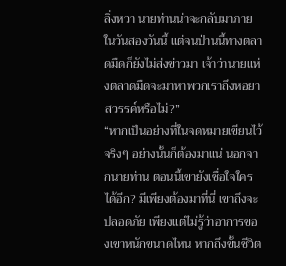ลิ่งหวา นายท่านน่าจะกลับมาภายในวันสองวันนี้ แต่จนป่านนี้ทางตลาดมืดก็ยังไม่ส่งข่าวมา เจ้าว่านายแห่งตลาดมืดจะมาหาพวกเราถึงหอยาสวรรค์หรือไม่?”
“หากเป็นอย่างที่ในจดหมายเขียนไว้จริงๆ อย่างนั้นก็ต้องมาแน่ นอกจากนายท่าน ตอนนี้เขายังเชื่อใจใครได้อีก? มีเพียงต้องมาที่นี่ เขาถึงจะปลอดภัย เพียงแต่ไม่รู้ว่าอาการของเขาหนักขนาดไหน หากถึงขั้นชีวิต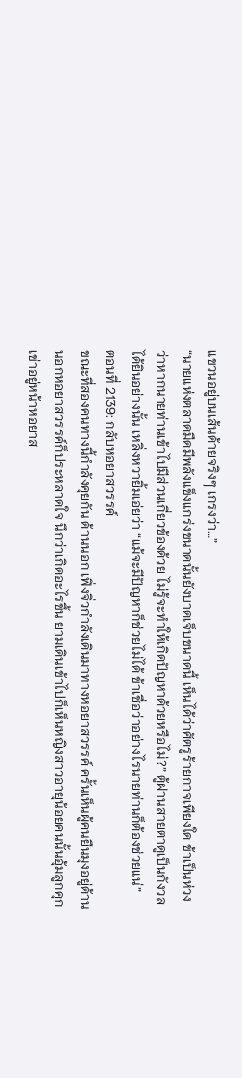แขวนอยู่บนเส้นด้ายจริงๆ เกรงว่า…”
“นายแห่งตลาดมืดมีพลังแข็งแกร่งขนาดนั้นยังบาดเจ็บขนาดนี้ เห็นได้ว่าศัตรูร้ายกาจเพียงใด ข้าเป็นห่วงว่าหากนายท่านเข้าไปมีส่วนเกี่ยวข้องด้วย ไม่รู้จะทำให้เกิดปัญหาด้วยหรือไม่?” ตู้ฝานสายตาดูเป็นกังวล
ได้ยินอย่างนั้น เหลิ่งหวายิ้มเอ่ยว่า “แม้จะมีปัญหาก็ช่วยไม่ได้ ข้าเชื่อว่าอย่างไรนายท่านก็ต้องช่วยแน่”
ตอนที่ 2139: กลับหอยาสวรรค์
ขณะที่สองคนทางนี้กำลังคุยกัน ด้านนอก เฟิ่งจิ่วกำลังเดินมาทางหอยาสวรรค์ ครั้นเห็นผู้คนยืนมุงอยู่ด้านนอกหอยาสวรรค์ก็ประหลาดใจ นึกว่าเกิดอะไรขึ้น ยามเดินเข้าไปก็เห็นหญิงสาวอายุน้อยคนนั้นอุ้มลูกคุกเข่าอยู่หน้าหอยาส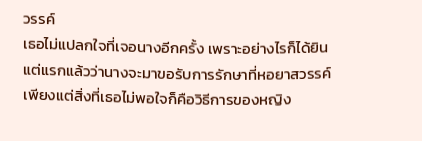วรรค์
เธอไม่แปลกใจที่เจอนางอีกครั้ง เพราะอย่างไรก็ได้ยินแต่แรกแล้วว่านางจะมาขอรับการรักษาที่หอยาสวรรค์ เพียงแต่สิ่งที่เธอไม่พอใจก็คือวิธีการของหญิง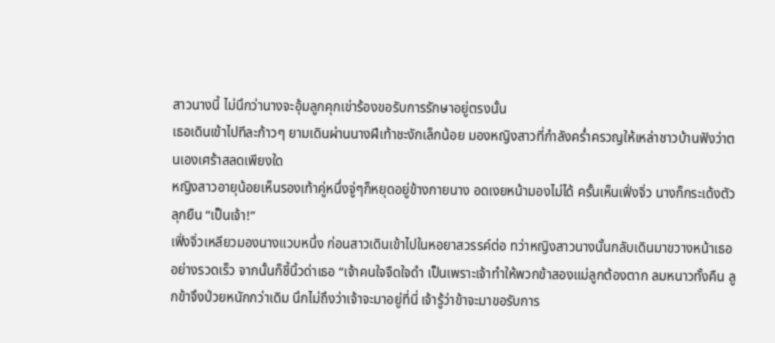สาวนางนี้ ไม่นึกว่านางจะอุ้มลูกคุกเข่าร้องขอรับการรักษาอยู่ตรงนั้น
เธอเดินเข้าไปทีละก้าวๆ ยามเดินผ่านนางฝีเท้าชะงักเล็กน้อย มองหญิงสาวที่กำลังคร่ำครวญให้เหล่าชาวบ้านฟังว่าตนเองเศร้าสลดเพียงใด
หญิงสาวอายุน้อยเห็นรองเท้าคู่หนึ่งจู่ๆก็หยุดอยู่ข้างกายนาง อดเงยหน้ามองไม่ได้ ครั้นเห็นเฟิ่งจิ่ว นางก็กระเด้งตัวลุกยืน “เป็นเจ้า!”
เฟิ่งจิ่วเหลียวมองนางแวบหนึ่ง ก่อนสาวเดินเข้าไปในหอยาสวรรค์ต่อ ทว่าหญิงสาวนางนั้นกลับเดินมาขวางหน้าเธออย่างรวดเร็ว จากนั้นก็ชี้นิ้วด่าเธอ “เจ้าคนใจจืดใจดำ เป็นเพราะเจ้าทำให้พวกข้าสองแม่ลูกต้องตาก ลมหนาวทั้งคืน ลูกข้าจึงป่วยหนักกว่าเดิม นึกไม่ถึงว่าเจ้าจะมาอยู่ที่นี่ เจ้ารู้ว่าข้าจะมาขอรับการ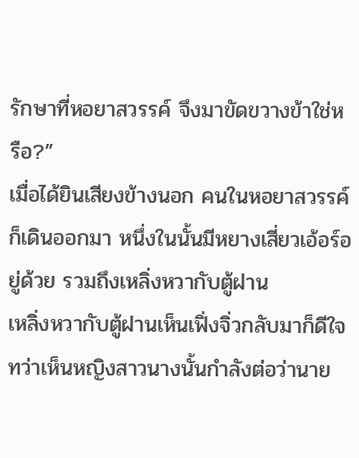รักษาที่หอยาสวรรค์ จึงมาขัดขวางข้าใช่หรือ?”
เมื่อได้ยินเสียงข้างนอก คนในหอยาสวรรค์ก็เดินออกมา หนึ่งในนั้นมีหยางเสี่ยวเอ้อร์อยู่ด้วย รวมถึงเหลิ่งหวากับตู้ฝาน
เหลิ่งหวากับตู้ฝานเห็นเฟิ่งจิ่วกลับมาก็ดีใจ ทว่าเห็นหญิงสาวนางนั้นกำลังต่อว่านาย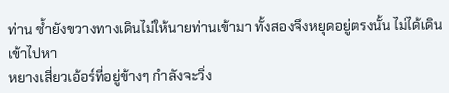ท่าน ซ้ำยังขวางทางเดินไม่ให้นายท่านเข้ามา ทั้งสองจึงหยุดอยู่ตรงนั้น ไม่ได้เดินเข้าไปหา
หยางเสี่ยวเอ้อร์ที่อยู่ข้างๆ กำลังจะวิ่ง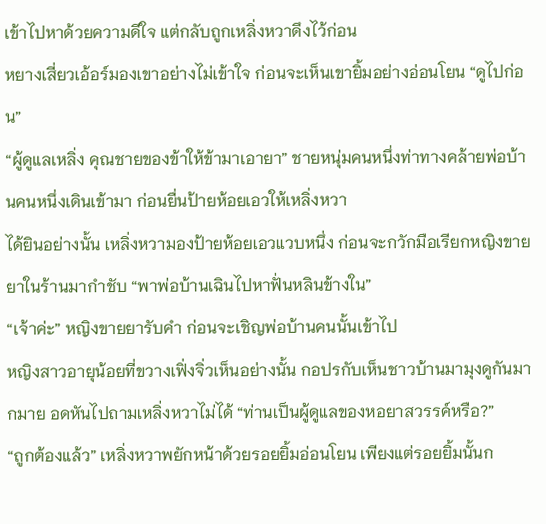เข้าไปหาด้วยความดีใจ แต่กลับถูกเหลิ่งหวาดึงไว้ก่อน
หยางเสี่ยวเอ้อร์มองเขาอย่างไม่เข้าใจ ก่อนจะเห็นเขายิ้มอย่างอ่อนโยน “ดูไปก่อน”
“ผู้ดูแลเหลิ่ง คุณชายของข้าให้ข้ามาเอายา” ชายหนุ่มคนหนึ่งท่าทางคล้ายพ่อบ้านคนหนึ่งเดินเข้ามา ก่อนยื่นป้ายห้อยเอวให้เหลิ่งหวา
ได้ยินอย่างนั้น เหลิ่งหวามองป้ายห้อยเอวแวบหนึ่ง ก่อนจะกวักมือเรียกหญิงขายยาในร้านมากำชับ “พาพ่อบ้านเฉินไปหาฟั่นหลินข้างใน”
“เจ้าค่ะ” หญิงขายยารับคำ ก่อนจะเชิญพ่อบ้านคนนั้นเข้าไป
หญิงสาวอายุน้อยที่ขวางเฟิ่งจิ่วเห็นอย่างนั้น กอปรกับเห็นชาวบ้านมามุงดูกันมากมาย อดหันไปถามเหลิ่งหวาไม่ได้ “ท่านเป็นผู้ดูแลของหอยาสวรรค์หรือ?”
“ถูกต้องแล้ว” เหลิ่งหวาพยักหน้าด้วยรอยยิ้มอ่อนโยน เพียงแต่รอยยิ้มนั้นก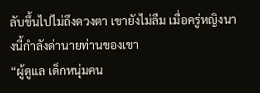ลับขึ้นไปไม่ถึงดวงตา เขายังไม่ลืม เมื่อครู่หญิงนางนี้กำลังด่านายท่านของเขา
“ผู้ดูแล เด็กหนุ่มคน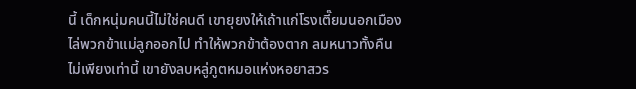นี้ เด็กหนุ่มคนนี้ไม่ใช่คนดี เขายุยงให้เถ้าแก่โรงเตี๊ยมนอกเมืองไล่พวกข้าแม่ลูกออกไป ทำให้พวกข้าต้องตาก ลมหนาวทั้งคืน ไม่เพียงเท่านี้ เขายังลบหลู่ภูตหมอแห่งหอยาสวร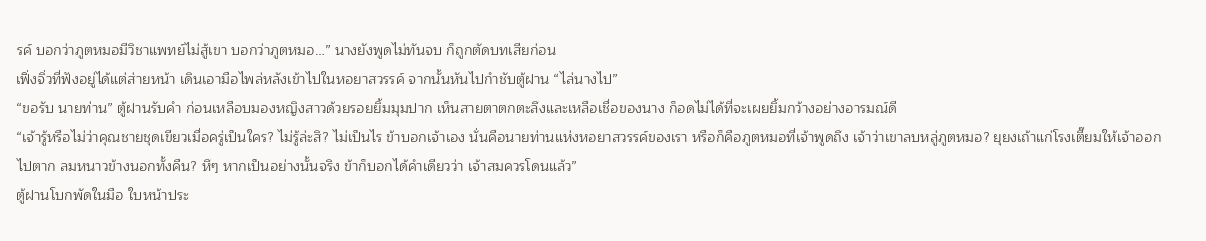รค์ บอกว่าภูตหมอมีวิชาแพทย์ไม่สู้เขา บอกว่าภูตหมอ…” นางยังพูดไม่ทันจบ ก็ถูกตัดบทเสียก่อน
เฟิ่งจิ่วที่ฟังอยู่ได้แต่ส่ายหน้า เดินเอามือไพล่หลังเข้าไปในหอยาสวรรค์ จากนั้นหันไปกำชับตู้ฝาน “ไล่นางไป”
“ขอรับ นายท่าน” ตู้ฝานรับคำ ก่อนเหลือบมองหญิงสาวด้วยรอยยิ้มมุมปาก เห็นสายตาตกตะลึงและเหลือเชื่อของนาง ก็อดไม่ได้ที่จะเผยยิ้มกว้างอย่างอารมณ์ดี
“เจ้ารู้หรือไม่ว่าคุณชายชุดเขียวเมื่อครู่เป็นใคร? ไม่รู้ล่ะสิ? ไม่เป็นไร ข้าบอกเจ้าเอง นั่นคือนายท่านแห่งหอยาสวรรค์ของเรา หรือก็คือภูตหมอที่เจ้าพูดถึง เจ้าว่าเขาลบหลู่ภูตหมอ? ยุยงเถ้าแก่โรงเตี๊ยมให้เจ้าออกไปตาก ลมหนาวข้างนอกทั้งคืน? หึๆ หากเป็นอย่างนั้นจริง ข้าก็บอกได้คำเดียวว่า เจ้าสมควรโดนแล้ว”
ตู้ฝานโบกพัดในมือ ใบหน้าประ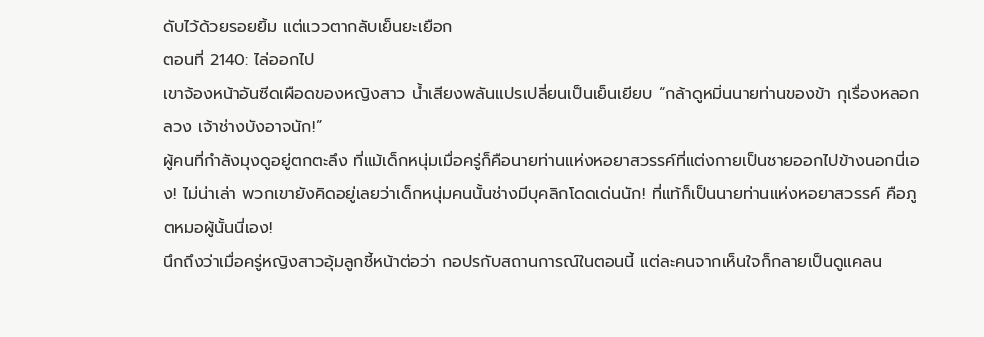ดับไว้ด้วยรอยยิ้ม แต่แววตากลับเย็นยะเยือก
ตอนที่ 2140: ไล่ออกไป
เขาจ้องหน้าอันซีดเผือดของหญิงสาว น้ำเสียงพลันแปรเปลี่ยนเป็นเย็นเยียบ “กล้าดูหมิ่นนายท่านของข้า กุเรื่องหลอกลวง เจ้าช่างบังอาจนัก!”
ผู้คนที่กำลังมุงดูอยู่ตกตะลึง ที่แม้เด็กหนุ่มเมื่อครู่ก็คือนายท่านแห่งหอยาสวรรค์ที่แต่งกายเป็นชายออกไปข้างนอกนี่เอง! ไม่น่าเล่า พวกเขายังคิดอยู่เลยว่าเด็กหนุ่มคนนั้นช่างมีบุคลิกโดดเด่นนัก! ที่แท้ก็เป็นนายท่านแห่งหอยาสวรรค์ คือภูตหมอผู้นั้นนี่เอง!
นึกถึงว่าเมื่อครู่หญิงสาวอุ้มลูกชี้หน้าต่อว่า กอปรกับสถานการณ์ในตอนนี้ แต่ละคนจากเห็นใจก็กลายเป็นดูแคลน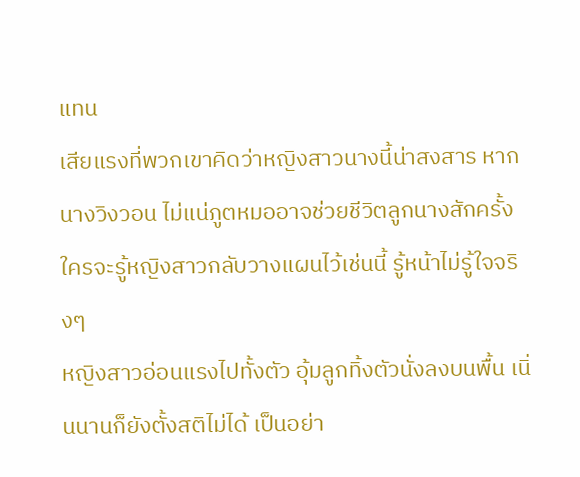แทน
เสียแรงที่พวกเขาคิดว่าหญิงสาวนางนี้น่าสงสาร หากนางวิงวอน ไม่แน่ภูตหมออาจช่วยชีวิตลูกนางสักครั้ง ใครจะรู้หญิงสาวกลับวางแผนไว้เช่นนี้ รู้หน้าไม่รู้ใจจริงๆ
หญิงสาวอ่อนแรงไปทั้งตัว อุ้มลูกทิ้งตัวนั่งลงบนพื้น เนิ่นนานก็ยังตั้งสติไม่ได้ เป็นอย่า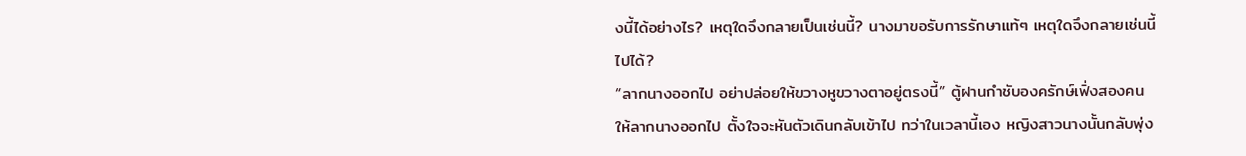งนี้ได้อย่างไร? เหตุใดจึงกลายเป็นเช่นนี้? นางมาขอรับการรักษาแท้ๆ เหตุใดจึงกลายเช่นนี้ไปได้?
“ลากนางออกไป อย่าปล่อยให้ขวางหูขวางตาอยู่ตรงนี้” ตู้ฝานกำชับองครักษ์เฟิ่งสองคนให้ลากนางออกไป ตั้งใจจะหันตัวเดินกลับเข้าไป ทว่าในเวลานี้เอง หญิงสาวนางนั้นกลับพุ่ง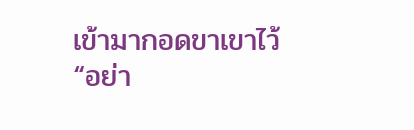เข้ามากอดขาเขาไว้
“อย่า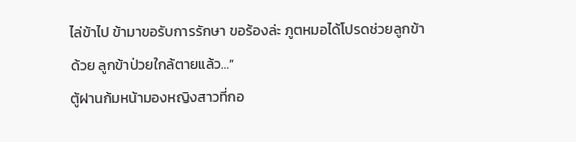ไล่ข้าไป ข้ามาขอรับการรักษา ขอร้องล่ะ ภูตหมอได้โปรดช่วยลูกข้าด้วย ลูกข้าป่วยใกล้ตายแล้ว…”
ตู้ฝานก้มหน้ามองหญิงสาวที่กอ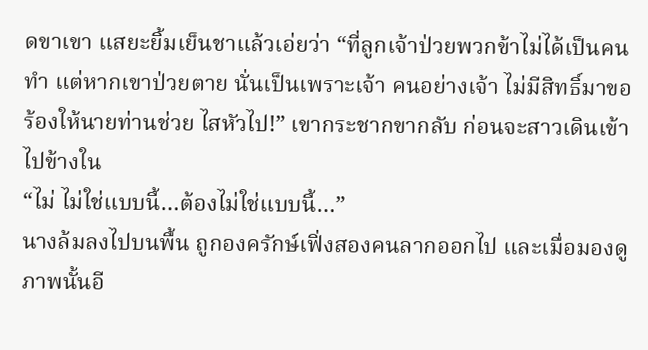ดขาเขา แสยะยิ้มเย็นชาแล้วเอ่ยว่า “ที่ลูกเจ้าป่วยพวกข้าไม่ได้เป็นคนทำ แต่หากเขาป่วยตาย นั่นเป็นเพราะเจ้า คนอย่างเจ้า ไม่มีสิทธิ์มาขอร้องให้นายท่านช่วย ไสหัวไป!” เขากระชากขากลับ ก่อนจะสาวเดินเข้าไปข้างใน
“ไม่ ไม่ใช่แบบนี้…ต้องไม่ใช่แบบนี้…”
นางล้มลงไปบนพื้น ถูกองครักษ์เฟิ่งสองคนลากออกไป และเมื่อมองดูภาพนั้นอี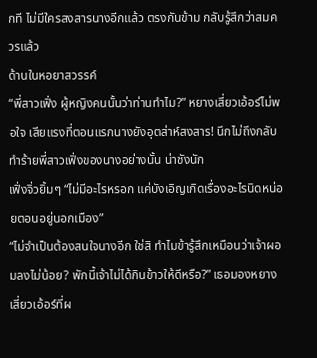กที ไม่มีใครสงสารนางอีกแล้ว ตรงกันข้าม กลับรู้สึกว่าสมควรแล้ว
ด้านในหอยาสวรรค์
“พี่สาวเฟิ่ง ผู้หญิงคนนั้นว่าท่านทำไม?” หยางเสี่ยวเอ้อร์ไม่พอใจ เสียแรงที่ตอนแรกนางยังอุตส่าห์สงสาร! นึกไม่ถึงกลับทำร้ายพี่สาวเฟิ่งของนางอย่างนั้น น่าชังนัก
เฟิ่งจิ่วยิ้มๆ “ไม่มีอะไรหรอก แค่บังเอิญเกิดเรื่องอะไรนิดหน่อยตอนอยู่นอกเมือง”
“ไม่จำเป็นต้องสนใจนางอีก ใช่สิ ทำไมข้ารู้สึกเหมือนว่าเจ้าผอมลงไม่น้อย? พักนี้เจ้าไม่ได้กินข้าวให้ดีหรือ?” เธอมองหยางเสี่ยวเอ้อร์ที่ผ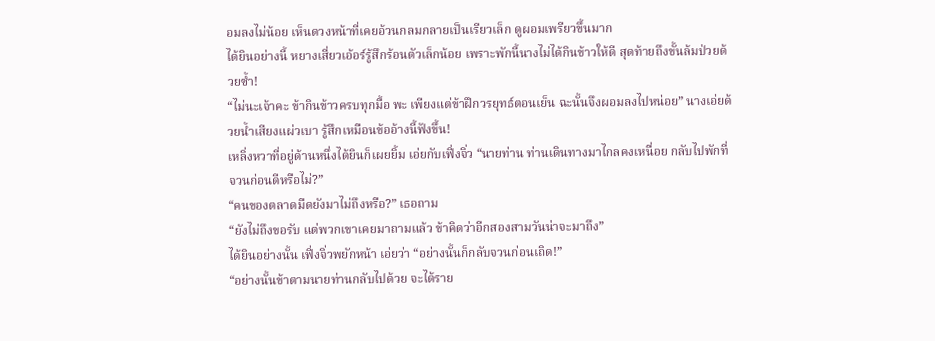อมลงไม่น้อย เห็นดวงหน้าที่เคยอ้วนกลมกลายเป็นเรียวเล็ก ดูผอมเพรียวขึ้นมาก
ได้ยินอย่างนี้ หยางเสี่ยวเอ้อร์รู้สึกร้อนตัวเล็กน้อย เพราะพักนี้นางไม่ได้กินข้าวให้ดี สุดท้ายถึงขั้นล้มป่วยด้วยซ้ำ!
“ไม่นะเจ้าคะ ข้ากินข้าวครบทุกมื้อ พะ เพียงแต่ข้าฝึกวรยุทธ์ตอนเย็น ฉะนั้นจึงผอมลงไปหน่อย” นางเอ่ยด้วยน้ำเสียงแผ่วเบา รู้สึกเหมือนข้ออ้างนี้ฟังขึ้น!
เหลิ่งหวาที่อยู่ด้านหนึ่งได้ยินก็เผยยิ้ม เอ่ยกับเฟิ่งจิ่ว “นายท่าน ท่านเดินทางมาไกลคงเหนื่อย กลับไปพักที่จวนก่อนดีหรือไม่?”
“คนของตลาดมืดยังมาไม่ถึงหรือ?” เธอถาม
“ยังไม่ถึงขอรับ แต่พวกเขาเคยมาถามแล้ว ข้าคิดว่าอีกสองสามวันน่าจะมาถึง”
ได้ยินอย่างนั้น เฟิ่งจิ่วพยักหน้า เอ่ยว่า “อย่างนั้นก็กลับจวนก่อนเถิด!”
“อย่างนั้นข้าตามนายท่านกลับไปด้วย จะได้ราย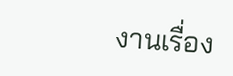งานเรื่อง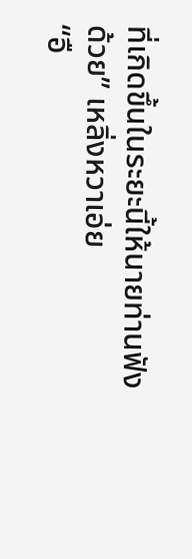ที่เกิดขึ้นในระยะนี้ให้นายท่านฟังด้วย” เหลิ่งหวาเอ่ย
“อื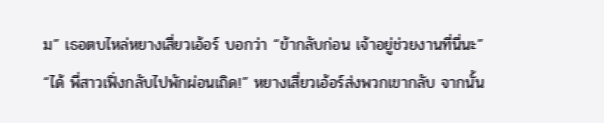ม” เธอตบไหล่หยางเสี่ยวเอ้อร์ บอกว่า “ข้ากลับก่อน เจ้าอยู่ช่วยงานที่นี่นะ”
“ได้ พี่สาวเฟิ่งกลับไปพักผ่อนเถิด!” หยางเสี่ยวเอ้อร์ส่งพวกเขากลับ จากนั้น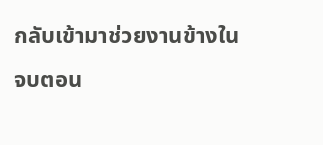กลับเข้ามาช่วยงานข้างใน
จบตอน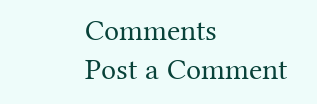Comments
Post a Comment